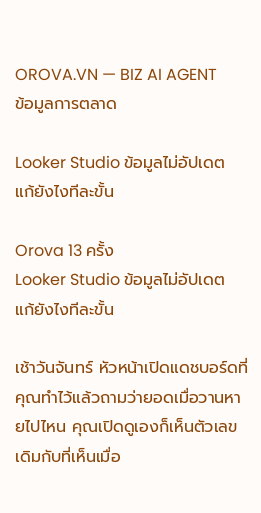OROVA.VN — BIZ AI AGENT
ข้อมูลการตลาด

Looker Studio ข้อมูลไม่อัปเดต แก้ยังไงทีละขั้น

Orova 13 ครั้ง
Looker Studio ข้อมูลไม่อัปเดต แก้ยังไงทีละขั้น

เช้าวันจันทร์ หัวหน้าเปิดแดชบอร์ดที่คุณทำไว้แล้วถามว่ายอดเมื่อวานหายไปไหน คุณเปิดดูเองก็เห็นตัวเลขเดิมกับที่เห็นเมื่อ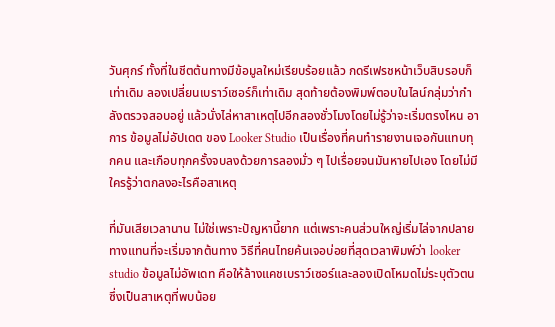วันศุกร์ ทั้งที่ในชีตต้นทางมีข้อมูลใหม่เรียบร้อยแล้ว กดรีเฟรชหน้าเว็บสิบรอบก็เท่าเดิม ลองเปลี่ยนเบราว์เซอร์ก็เท่าเดิม สุดท้ายต้องพิมพ์ตอบในไลน์กลุ่มว่ากำลังตรวจสอบอยู่ แล้วนั่งไล่หาสาเหตุไปอีกสองชั่วโมงโดยไม่รู้ว่าจะเริ่มตรงไหน อาการ ข้อมูลไม่อัปเดต ของ Looker Studio เป็นเรื่องที่คนทำรายงานเจอกันแทบทุกคน และเกือบทุกครั้งจบลงด้วยการลองมั่ว ๆ ไปเรื่อยจนมันหายไปเอง โดยไม่มีใครรู้ว่าตกลงอะไรคือสาเหตุ

ที่มันเสียเวลานาน ไม่ใช่เพราะปัญหานี้ยาก แต่เพราะคนส่วนใหญ่เริ่มไล่จากปลายทางแทนที่จะเริ่มจากต้นทาง วิธีที่คนไทยค้นเจอบ่อยที่สุดเวลาพิมพ์ว่า looker studio ข้อมูลไม่อัพเดท คือให้ล้างแคชเบราว์เซอร์และลองเปิดโหมดไม่ระบุตัวตน ซึ่งเป็นสาเหตุที่พบน้อย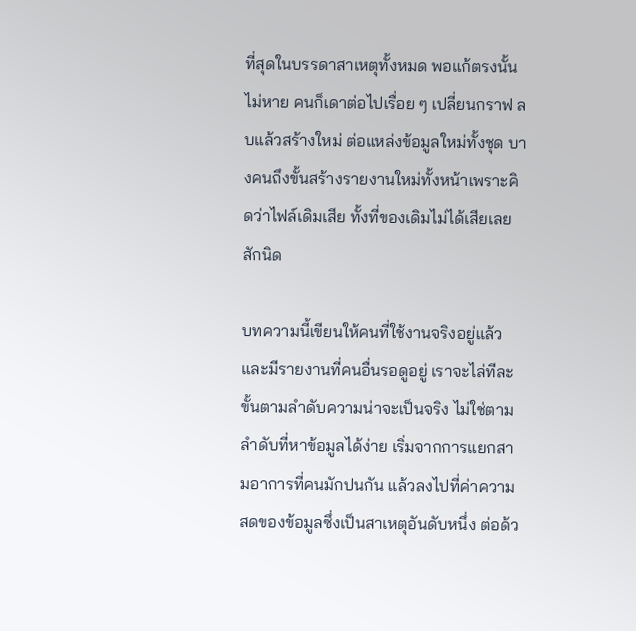ที่สุดในบรรดาสาเหตุทั้งหมด พอแก้ตรงนั้นไม่หาย คนก็เดาต่อไปเรื่อย ๆ เปลี่ยนกราฟ ลบแล้วสร้างใหม่ ต่อแหล่งข้อมูลใหม่ทั้งชุด บางคนถึงขั้นสร้างรายงานใหม่ทั้งหน้าเพราะคิดว่าไฟล์เดิมเสีย ทั้งที่ของเดิมไม่ได้เสียเลยสักนิด

บทความนี้เขียนให้คนที่ใช้งานจริงอยู่แล้วและมีรายงานที่คนอื่นรอดูอยู่ เราจะไล่ทีละขั้นตามลำดับความน่าจะเป็นจริง ไม่ใช่ตามลำดับที่หาข้อมูลได้ง่าย เริ่มจากการแยกสามอาการที่คนมักปนกัน แล้วลงไปที่ค่าความสดของข้อมูลซึ่งเป็นสาเหตุอันดับหนึ่ง ต่อด้ว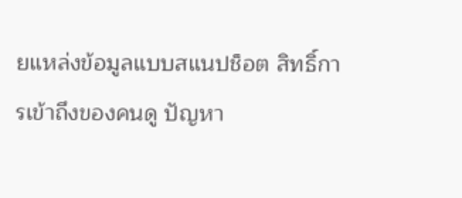ยแหล่งข้อมูลแบบสแนปช็อต สิทธิ์การเข้าถึงของคนดู ปัญหา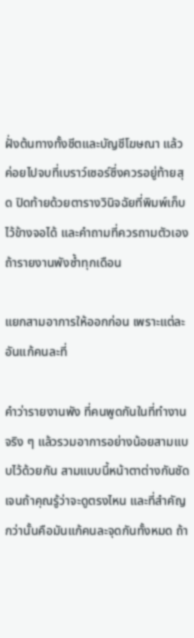ฝั่งต้นทางทั้งชีตและบัญชีโฆษณา แล้วค่อยไปจบที่เบราว์เซอร์ซึ่งควรอยู่ท้ายสุด ปิดท้ายด้วยตารางวินิจฉัยที่พิมพ์เก็บไว้ข้างจอได้ และคำถามที่ควรถามตัวเองถ้ารายงานพังซ้ำทุกเดือน

แยกสามอาการให้ออกก่อน เพราะแต่ละอันแก้คนละที่

คำว่ารายงานพัง ที่คนพูดกันในที่ทำงาน จริง ๆ แล้วรวมอาการอย่างน้อยสามแบบไว้ด้วยกัน สามแบบนี้หน้าตาต่างกันชัดเจนถ้าคุณรู้ว่าจะดูตรงไหน และที่สำคัญกว่านั้นคือมันแก้คนละจุดกันทั้งหมด ถ้า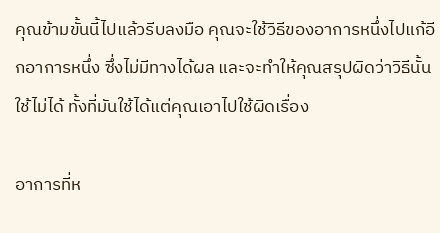คุณข้ามขั้นนี้ไปแล้วรีบลงมือ คุณจะใช้วิธีของอาการหนึ่งไปแก้อีกอาการหนึ่ง ซึ่งไม่มีทางได้ผล และจะทำให้คุณสรุปผิดว่าวิธีนั้นใช้ไม่ได้ ทั้งที่มันใช้ได้แต่คุณเอาไปใช้ผิดเรื่อง

อาการที่ห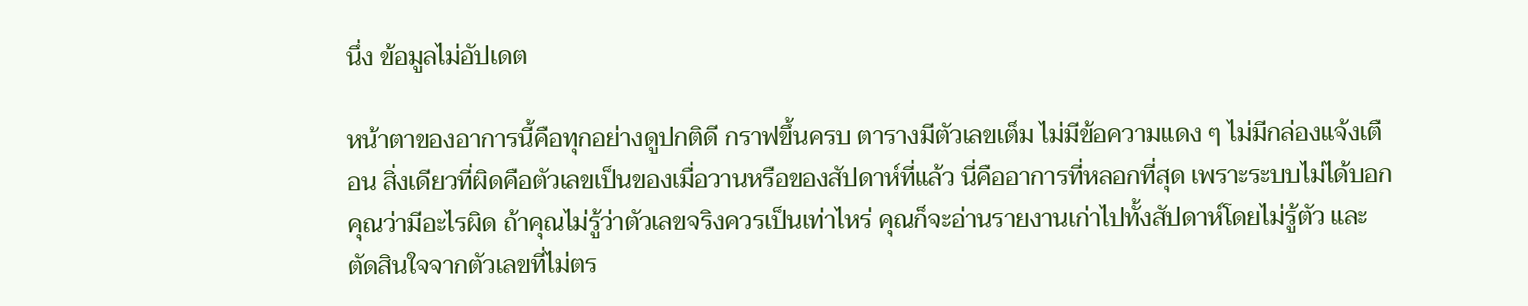นึ่ง ข้อมูลไม่อัปเดต

หน้าตาของอาการนี้คือทุกอย่างดูปกติดี กราฟขึ้นครบ ตารางมีตัวเลขเต็ม ไม่มีข้อความแดง ๆ ไม่มีกล่องแจ้งเตือน สิ่งเดียวที่ผิดคือตัวเลขเป็นของเมื่อวานหรือของสัปดาห์ที่แล้ว นี่คืออาการที่หลอกที่สุด เพราะระบบไม่ได้บอกคุณว่ามีอะไรผิด ถ้าคุณไม่รู้ว่าตัวเลขจริงควรเป็นเท่าไหร่ คุณก็จะอ่านรายงานเก่าไปทั้งสัปดาห์โดยไม่รู้ตัว และตัดสินใจจากตัวเลขที่ไม่ตร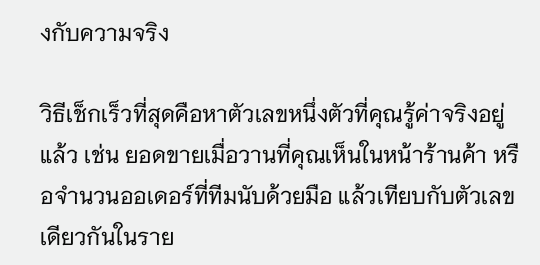งกับความจริง

วิธีเช็กเร็วที่สุดคือหาตัวเลขหนึ่งตัวที่คุณรู้ค่าจริงอยู่แล้ว เช่น ยอดขายเมื่อวานที่คุณเห็นในหน้าร้านค้า หรือจำนวนออเดอร์ที่ทีมนับด้วยมือ แล้วเทียบกับตัวเลขเดียวกันในราย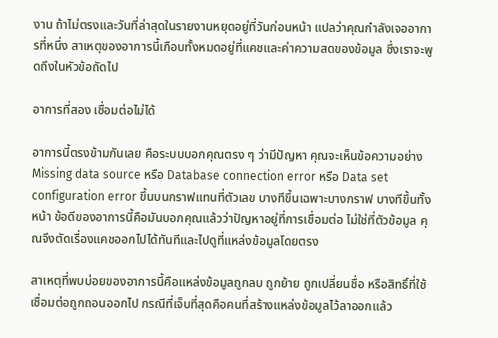งาน ถ้าไม่ตรงและวันที่ล่าสุดในรายงานหยุดอยู่ที่วันก่อนหน้า แปลว่าคุณกำลังเจออาการที่หนึ่ง สาเหตุของอาการนี้เกือบทั้งหมดอยู่ที่แคชและค่าความสดของข้อมูล ซึ่งเราจะพูดถึงในหัวข้อถัดไป

อาการที่สอง เชื่อมต่อไม่ได้

อาการนี้ตรงข้ามกันเลย คือระบบบอกคุณตรง ๆ ว่ามีปัญหา คุณจะเห็นข้อความอย่าง Missing data source หรือ Database connection error หรือ Data set configuration error ขึ้นบนกราฟแทนที่ตัวเลข บางทีขึ้นเฉพาะบางกราฟ บางทีขึ้นทั้งหน้า ข้อดีของอาการนี้คือมันบอกคุณแล้วว่าปัญหาอยู่ที่การเชื่อมต่อ ไม่ใช่ที่ตัวข้อมูล คุณจึงตัดเรื่องแคชออกไปได้ทันทีและไปดูที่แหล่งข้อมูลโดยตรง

สาเหตุที่พบบ่อยของอาการนี้คือแหล่งข้อมูลถูกลบ ถูกย้าย ถูกเปลี่ยนชื่อ หรือสิทธิ์ที่ใช้เชื่อมต่อถูกถอนออกไป กรณีที่เจ็บที่สุดคือคนที่สร้างแหล่งข้อมูลไว้ลาออกแล้ว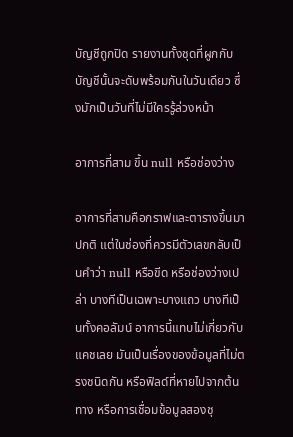บัญชีถูกปิด รายงานทั้งชุดที่ผูกกับบัญชีนั้นจะดับพร้อมกันในวันเดียว ซึ่งมักเป็นวันที่ไม่มีใครรู้ล่วงหน้า

อาการที่สาม ขึ้น null หรือช่องว่าง

อาการที่สามคือกราฟและตารางขึ้นมาปกติ แต่ในช่องที่ควรมีตัวเลขกลับเป็นคำว่า null หรือขีด หรือช่องว่างเปล่า บางทีเป็นเฉพาะบางแถว บางทีเป็นทั้งคอลัมน์ อาการนี้แทบไม่เกี่ยวกับแคชเลย มันเป็นเรื่องของข้อมูลที่ไม่ตรงชนิดกัน หรือฟิลด์ที่หายไปจากต้นทาง หรือการเชื่อมข้อมูลสองชุ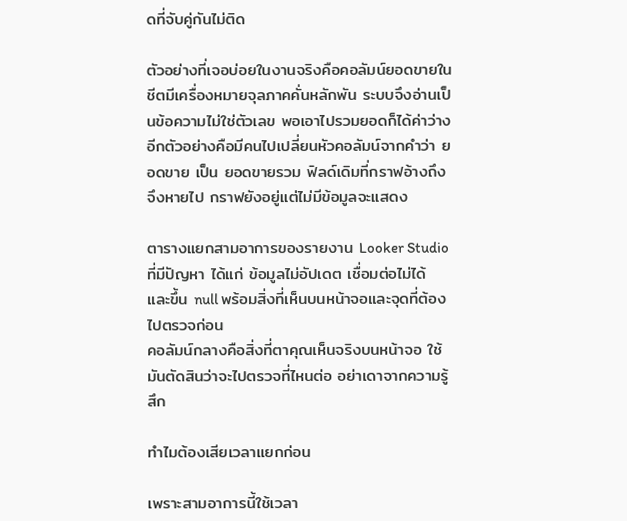ดที่จับคู่กันไม่ติด

ตัวอย่างที่เจอบ่อยในงานจริงคือคอลัมน์ยอดขายในชีตมีเครื่องหมายจุลภาคคั่นหลักพัน ระบบจึงอ่านเป็นข้อความไม่ใช่ตัวเลข พอเอาไปรวมยอดก็ได้ค่าว่าง อีกตัวอย่างคือมีคนไปเปลี่ยนหัวคอลัมน์จากคำว่า ยอดขาย เป็น ยอดขายรวม ฟิลด์เดิมที่กราฟอ้างถึงจึงหายไป กราฟยังอยู่แต่ไม่มีข้อมูลจะแสดง

ตารางแยกสามอาการของรายงาน Looker Studio ที่มีปัญหา ได้แก่ ข้อมูลไม่อัปเดต เชื่อมต่อไม่ได้ และขึ้น null พร้อมสิ่งที่เห็นบนหน้าจอและจุดที่ต้องไปตรวจก่อน
คอลัมน์กลางคือสิ่งที่ตาคุณเห็นจริงบนหน้าจอ ใช้มันตัดสินว่าจะไปตรวจที่ไหนต่อ อย่าเดาจากความรู้สึก

ทำไมต้องเสียเวลาแยกก่อน

เพราะสามอาการนี้ใช้เวลา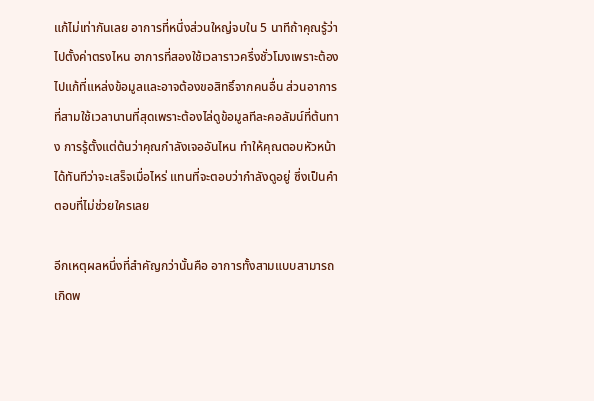แก้ไม่เท่ากันเลย อาการที่หนึ่งส่วนใหญ่จบใน 5 นาทีถ้าคุณรู้ว่าไปตั้งค่าตรงไหน อาการที่สองใช้เวลาราวครึ่งชั่วโมงเพราะต้องไปแก้ที่แหล่งข้อมูลและอาจต้องขอสิทธิ์จากคนอื่น ส่วนอาการที่สามใช้เวลานานที่สุดเพราะต้องไล่ดูข้อมูลทีละคอลัมน์ที่ต้นทาง การรู้ตั้งแต่ต้นว่าคุณกำลังเจออันไหน ทำให้คุณตอบหัวหน้าได้ทันทีว่าจะเสร็จเมื่อไหร่ แทนที่จะตอบว่ากำลังดูอยู่ ซึ่งเป็นคำตอบที่ไม่ช่วยใครเลย

อีกเหตุผลหนึ่งที่สำคัญกว่านั้นคือ อาการทั้งสามแบบสามารถเกิดพ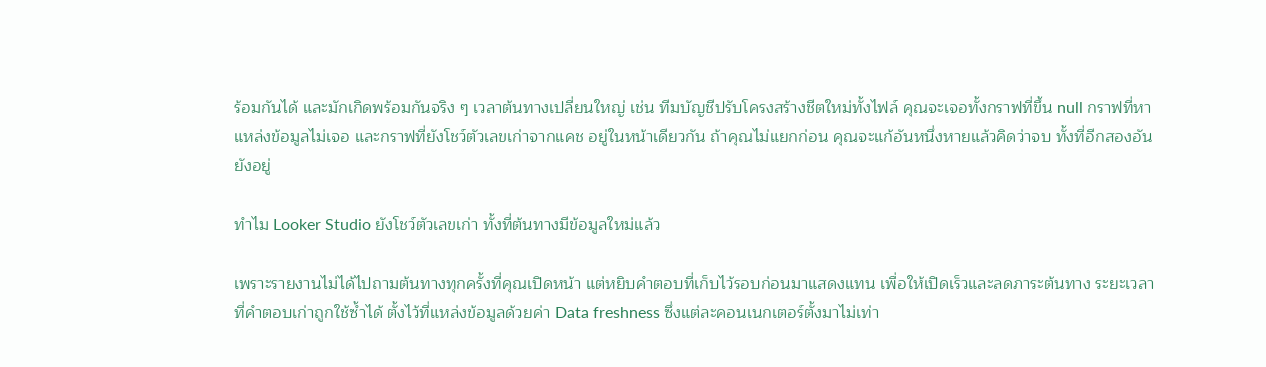ร้อมกันได้ และมักเกิดพร้อมกันจริง ๆ เวลาต้นทางเปลี่ยนใหญ่ เช่น ทีมบัญชีปรับโครงสร้างชีตใหม่ทั้งไฟล์ คุณจะเจอทั้งกราฟที่ขึ้น null กราฟที่หาแหล่งข้อมูลไม่เจอ และกราฟที่ยังโชว์ตัวเลขเก่าจากแคช อยู่ในหน้าเดียวกัน ถ้าคุณไม่แยกก่อน คุณจะแก้อันหนึ่งหายแล้วคิดว่าจบ ทั้งที่อีกสองอันยังอยู่

ทำไม Looker Studio ยังโชว์ตัวเลขเก่า ทั้งที่ต้นทางมีข้อมูลใหม่แล้ว

เพราะรายงานไม่ได้ไปถามต้นทางทุกครั้งที่คุณเปิดหน้า แต่หยิบคำตอบที่เก็บไว้รอบก่อนมาแสดงแทน เพื่อให้เปิดเร็วและลดภาระต้นทาง ระยะเวลาที่คำตอบเก่าถูกใช้ซ้ำได้ ตั้งไว้ที่แหล่งข้อมูลด้วยค่า Data freshness ซึ่งแต่ละคอนเนกเตอร์ตั้งมาไม่เท่า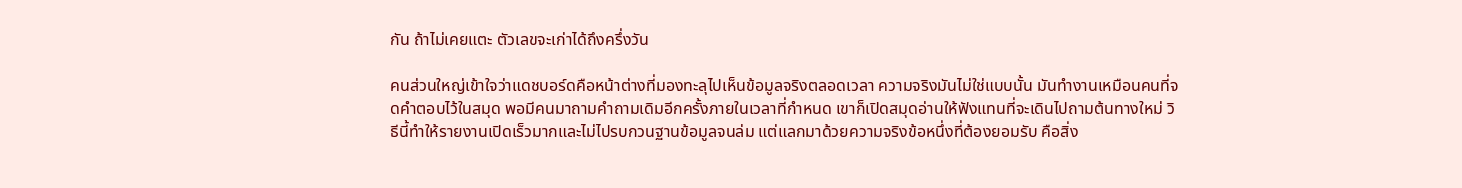กัน ถ้าไม่เคยแตะ ตัวเลขจะเก่าได้ถึงครึ่งวัน

คนส่วนใหญ่เข้าใจว่าแดชบอร์ดคือหน้าต่างที่มองทะลุไปเห็นข้อมูลจริงตลอดเวลา ความจริงมันไม่ใช่แบบนั้น มันทำงานเหมือนคนที่จดคำตอบไว้ในสมุด พอมีคนมาถามคำถามเดิมอีกครั้งภายในเวลาที่กำหนด เขาก็เปิดสมุดอ่านให้ฟังแทนที่จะเดินไปถามต้นทางใหม่ วิธีนี้ทำให้รายงานเปิดเร็วมากและไม่ไปรบกวนฐานข้อมูลจนล่ม แต่แลกมาด้วยความจริงข้อหนึ่งที่ต้องยอมรับ คือสิ่ง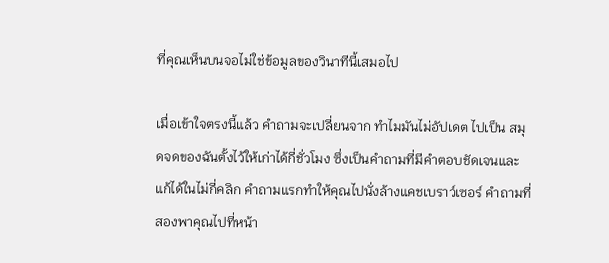ที่คุณเห็นบนจอไม่ใช่ข้อมูลของวินาทีนี้เสมอไป

เมื่อเข้าใจตรงนี้แล้ว คำถามจะเปลี่ยนจาก ทำไมมันไม่อัปเดต ไปเป็น สมุดจดของฉันตั้งไว้ให้เก่าได้กี่ชั่วโมง ซึ่งเป็นคำถามที่มีคำตอบชัดเจนและแก้ได้ในไม่กี่คลิก คำถามแรกทำให้คุณไปนั่งล้างแคชเบราว์เซอร์ คำถามที่สองพาคุณไปที่หน้า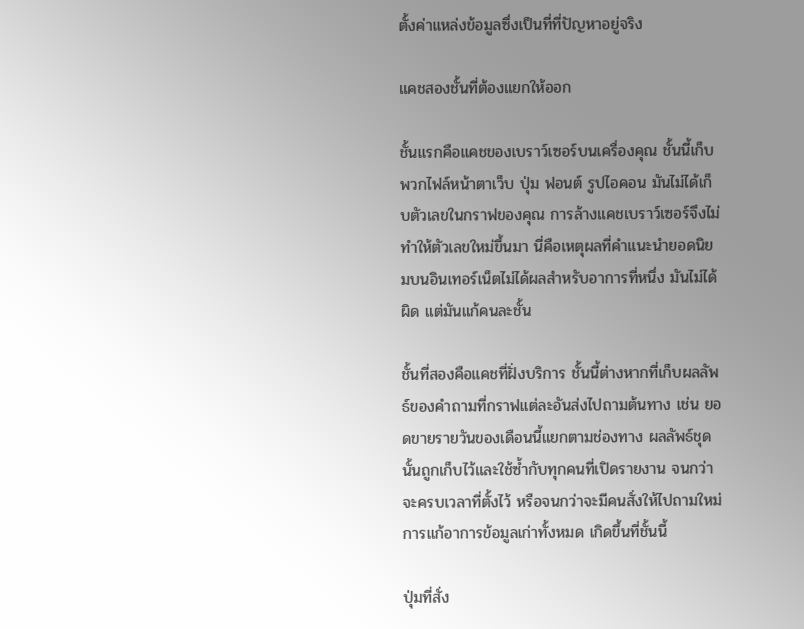ตั้งค่าแหล่งข้อมูลซึ่งเป็นที่ที่ปัญหาอยู่จริง

แคชสองชั้นที่ต้องแยกให้ออก

ชั้นแรกคือแคชของเบราว์เซอร์บนเครื่องคุณ ชั้นนี้เก็บพวกไฟล์หน้าตาเว็บ ปุ่ม ฟอนต์ รูปไอคอน มันไม่ได้เก็บตัวเลขในกราฟของคุณ การล้างแคชเบราว์เซอร์จึงไม่ทำให้ตัวเลขใหม่ขึ้นมา นี่คือเหตุผลที่คำแนะนำยอดนิยมบนอินเทอร์เน็ตไม่ได้ผลสำหรับอาการที่หนึ่ง มันไม่ได้ผิด แต่มันแก้คนละชั้น

ชั้นที่สองคือแคชที่ฝั่งบริการ ชั้นนี้ต่างหากที่เก็บผลลัพธ์ของคำถามที่กราฟแต่ละอันส่งไปถามต้นทาง เช่น ยอดขายรายวันของเดือนนี้แยกตามช่องทาง ผลลัพธ์ชุดนั้นถูกเก็บไว้และใช้ซ้ำกับทุกคนที่เปิดรายงาน จนกว่าจะครบเวลาที่ตั้งไว้ หรือจนกว่าจะมีคนสั่งให้ไปถามใหม่ การแก้อาการข้อมูลเก่าทั้งหมด เกิดขึ้นที่ชั้นนี้

ปุ่มที่สั่ง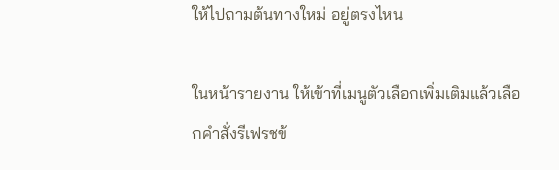ให้ไปถามต้นทางใหม่ อยู่ตรงไหน

ในหน้ารายงาน ให้เข้าที่เมนูตัวเลือกเพิ่มเติมแล้วเลือกคำสั่งรีเฟรชข้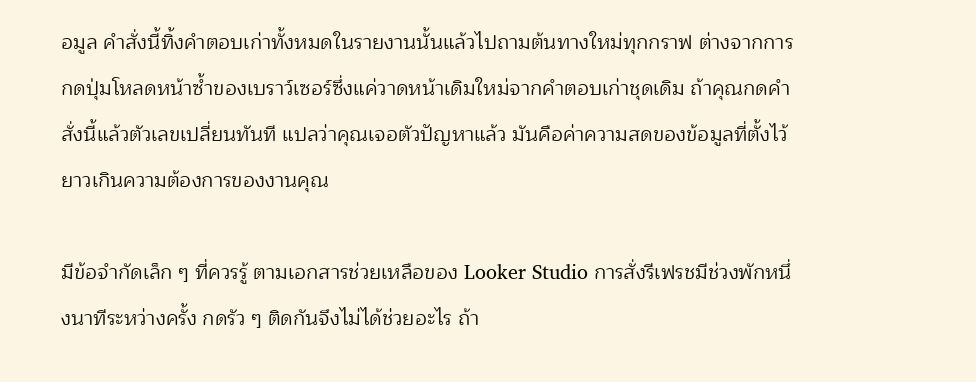อมูล คำสั่งนี้ทิ้งคำตอบเก่าทั้งหมดในรายงานนั้นแล้วไปถามต้นทางใหม่ทุกกราฟ ต่างจากการกดปุ่มโหลดหน้าซ้ำของเบราว์เซอร์ซึ่งแค่วาดหน้าเดิมใหม่จากคำตอบเก่าชุดเดิม ถ้าคุณกดคำสั่งนี้แล้วตัวเลขเปลี่ยนทันที แปลว่าคุณเจอตัวปัญหาแล้ว มันคือค่าความสดของข้อมูลที่ตั้งไว้ยาวเกินความต้องการของงานคุณ

มีข้อจำกัดเล็ก ๆ ที่ควรรู้ ตามเอกสารช่วยเหลือของ Looker Studio การสั่งรีเฟรชมีช่วงพักหนึ่งนาทีระหว่างครั้ง กดรัว ๆ ติดกันจึงไม่ได้ช่วยอะไร ถ้า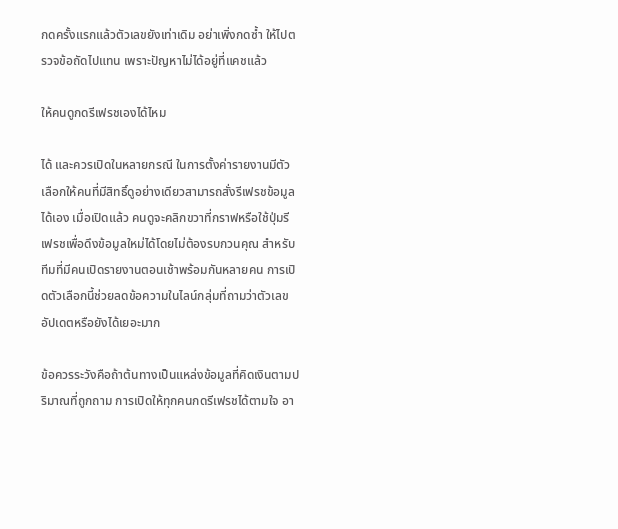กดครั้งแรกแล้วตัวเลขยังเท่าเดิม อย่าเพิ่งกดซ้ำ ให้ไปตรวจข้อถัดไปแทน เพราะปัญหาไม่ได้อยู่ที่แคชแล้ว

ให้คนดูกดรีเฟรชเองได้ไหม

ได้ และควรเปิดในหลายกรณี ในการตั้งค่ารายงานมีตัวเลือกให้คนที่มีสิทธิ์ดูอย่างเดียวสามารถสั่งรีเฟรชข้อมูลได้เอง เมื่อเปิดแล้ว คนดูจะคลิกขวาที่กราฟหรือใช้ปุ่มรีเฟรชเพื่อดึงข้อมูลใหม่ได้โดยไม่ต้องรบกวนคุณ สำหรับทีมที่มีคนเปิดรายงานตอนเช้าพร้อมกันหลายคน การเปิดตัวเลือกนี้ช่วยลดข้อความในไลน์กลุ่มที่ถามว่าตัวเลขอัปเดตหรือยังได้เยอะมาก

ข้อควรระวังคือถ้าต้นทางเป็นแหล่งข้อมูลที่คิดเงินตามปริมาณที่ถูกถาม การเปิดให้ทุกคนกดรีเฟรชได้ตามใจ อา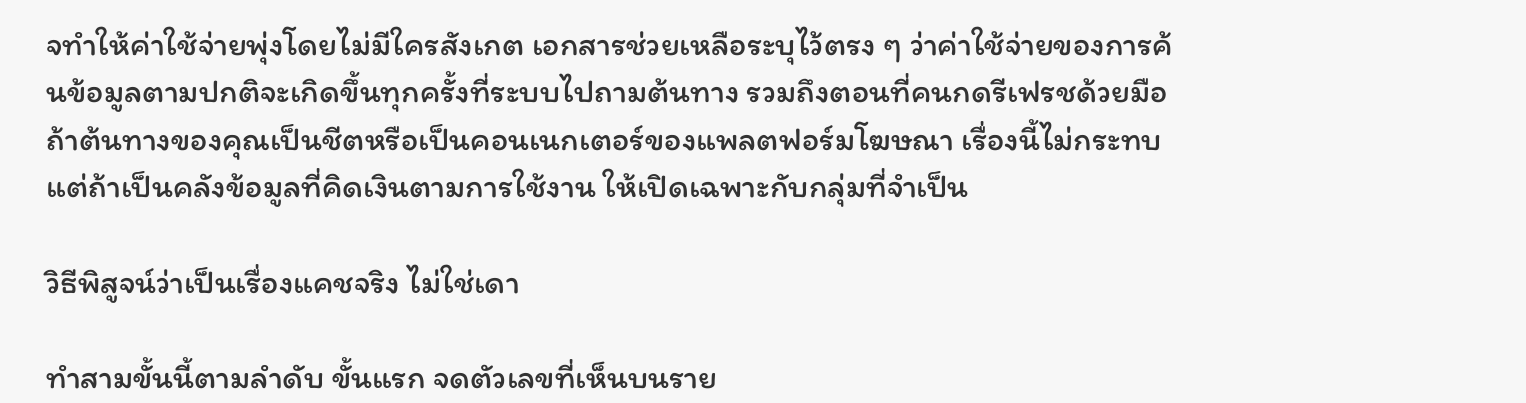จทำให้ค่าใช้จ่ายพุ่งโดยไม่มีใครสังเกต เอกสารช่วยเหลือระบุไว้ตรง ๆ ว่าค่าใช้จ่ายของการค้นข้อมูลตามปกติจะเกิดขึ้นทุกครั้งที่ระบบไปถามต้นทาง รวมถึงตอนที่คนกดรีเฟรชด้วยมือ ถ้าต้นทางของคุณเป็นชีตหรือเป็นคอนเนกเตอร์ของแพลตฟอร์มโฆษณา เรื่องนี้ไม่กระทบ แต่ถ้าเป็นคลังข้อมูลที่คิดเงินตามการใช้งาน ให้เปิดเฉพาะกับกลุ่มที่จำเป็น

วิธีพิสูจน์ว่าเป็นเรื่องแคชจริง ไม่ใช่เดา

ทำสามขั้นนี้ตามลำดับ ขั้นแรก จดตัวเลขที่เห็นบนราย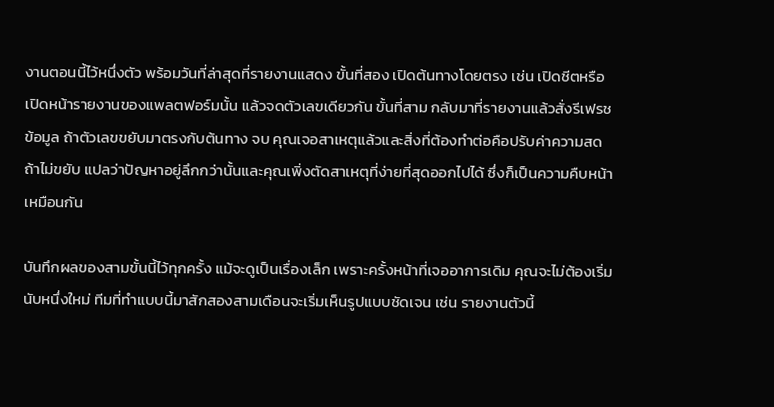งานตอนนี้ไว้หนึ่งตัว พร้อมวันที่ล่าสุดที่รายงานแสดง ขั้นที่สอง เปิดต้นทางโดยตรง เช่น เปิดชีตหรือเปิดหน้ารายงานของแพลตฟอร์มนั้น แล้วจดตัวเลขเดียวกัน ขั้นที่สาม กลับมาที่รายงานแล้วสั่งรีเฟรชข้อมูล ถ้าตัวเลขขยับมาตรงกับต้นทาง จบ คุณเจอสาเหตุแล้วและสิ่งที่ต้องทำต่อคือปรับค่าความสด ถ้าไม่ขยับ แปลว่าปัญหาอยู่ลึกกว่านั้นและคุณเพิ่งตัดสาเหตุที่ง่ายที่สุดออกไปได้ ซึ่งก็เป็นความคืบหน้าเหมือนกัน

บันทึกผลของสามขั้นนี้ไว้ทุกครั้ง แม้จะดูเป็นเรื่องเล็ก เพราะครั้งหน้าที่เจออาการเดิม คุณจะไม่ต้องเริ่มนับหนึ่งใหม่ ทีมที่ทำแบบนี้มาสักสองสามเดือนจะเริ่มเห็นรูปแบบชัดเจน เช่น รายงานตัวนี้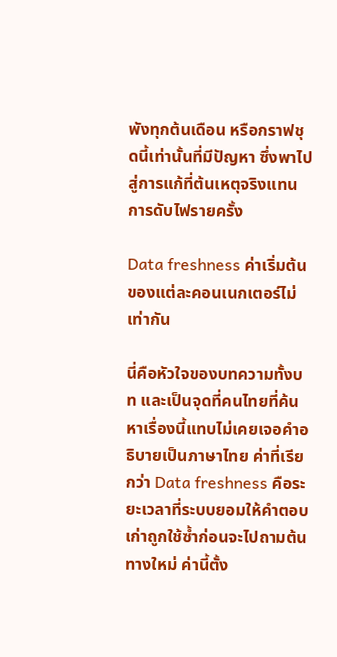พังทุกต้นเดือน หรือกราฟชุดนี้เท่านั้นที่มีปัญหา ซึ่งพาไปสู่การแก้ที่ต้นเหตุจริงแทนการดับไฟรายครั้ง

Data freshness ค่าเริ่มต้นของแต่ละคอนเนกเตอร์ไม่เท่ากัน

นี่คือหัวใจของบทความทั้งบท และเป็นจุดที่คนไทยที่ค้นหาเรื่องนี้แทบไม่เคยเจอคำอธิบายเป็นภาษาไทย ค่าที่เรียกว่า Data freshness คือระยะเวลาที่ระบบยอมให้คำตอบเก่าถูกใช้ซ้ำก่อนจะไปถามต้นทางใหม่ ค่านี้ตั้ง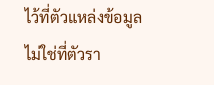ไว้ที่ตัวแหล่งข้อมูล ไม่ใช่ที่ตัวรา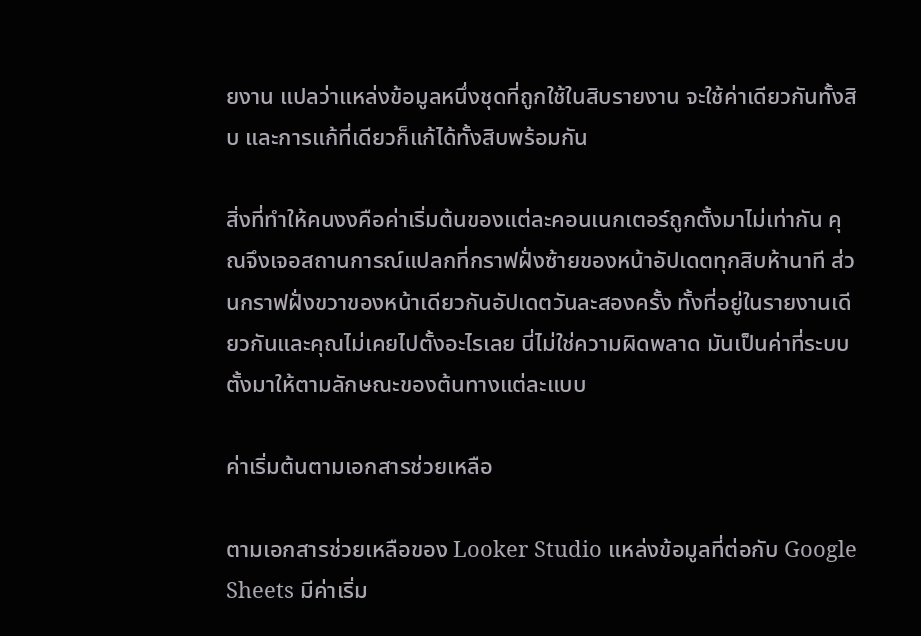ยงาน แปลว่าแหล่งข้อมูลหนึ่งชุดที่ถูกใช้ในสิบรายงาน จะใช้ค่าเดียวกันทั้งสิบ และการแก้ที่เดียวก็แก้ได้ทั้งสิบพร้อมกัน

สิ่งที่ทำให้คนงงคือค่าเริ่มต้นของแต่ละคอนเนกเตอร์ถูกตั้งมาไม่เท่ากัน คุณจึงเจอสถานการณ์แปลกที่กราฟฝั่งซ้ายของหน้าอัปเดตทุกสิบห้านาที ส่วนกราฟฝั่งขวาของหน้าเดียวกันอัปเดตวันละสองครั้ง ทั้งที่อยู่ในรายงานเดียวกันและคุณไม่เคยไปตั้งอะไรเลย นี่ไม่ใช่ความผิดพลาด มันเป็นค่าที่ระบบตั้งมาให้ตามลักษณะของต้นทางแต่ละแบบ

ค่าเริ่มต้นตามเอกสารช่วยเหลือ

ตามเอกสารช่วยเหลือของ Looker Studio แหล่งข้อมูลที่ต่อกับ Google Sheets มีค่าเริ่ม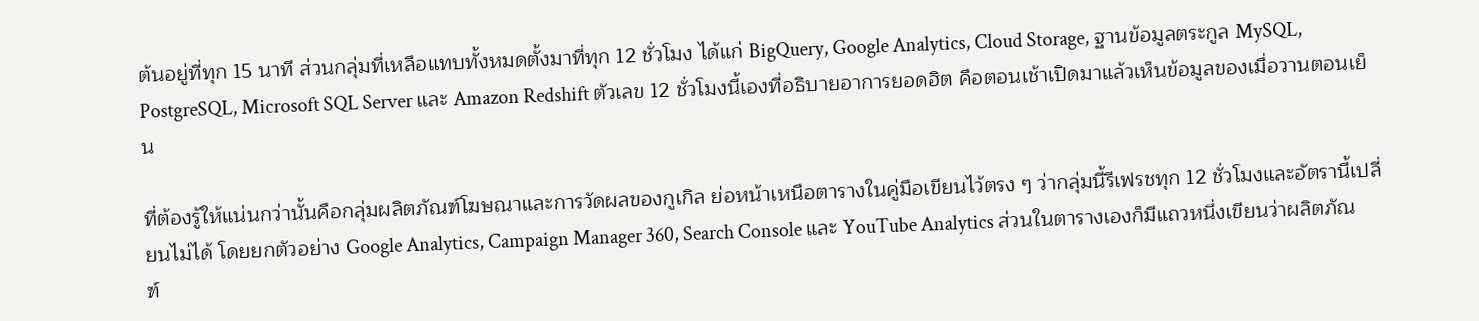ต้นอยู่ที่ทุก 15 นาที ส่วนกลุ่มที่เหลือแทบทั้งหมดตั้งมาที่ทุก 12 ชั่วโมง ได้แก่ BigQuery, Google Analytics, Cloud Storage, ฐานข้อมูลตระกูล MySQL, PostgreSQL, Microsoft SQL Server และ Amazon Redshift ตัวเลข 12 ชั่วโมงนี้เองที่อธิบายอาการยอดฮิต คือตอนเช้าเปิดมาแล้วเห็นข้อมูลของเมื่อวานตอนเย็น

ที่ต้องรู้ให้แน่นกว่านั้นคือกลุ่มผลิตภัณฑ์โฆษณาและการวัดผลของกูเกิล ย่อหน้าเหนือตารางในคู่มือเขียนไว้ตรง ๆ ว่ากลุ่มนี้รีเฟรชทุก 12 ชั่วโมงและอัตรานี้เปลี่ยนไม่ได้ โดยยกตัวอย่าง Google Analytics, Campaign Manager 360, Search Console และ YouTube Analytics ส่วนในตารางเองก็มีแถวหนึ่งเขียนว่าผลิตภัณฑ์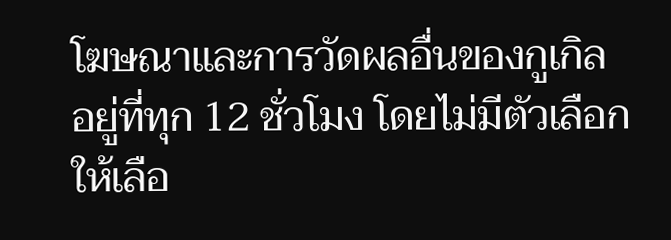โฆษณาและการวัดผลอื่นของกูเกิล อยู่ที่ทุก 12 ชั่วโมง โดยไม่มีตัวเลือกให้เลือ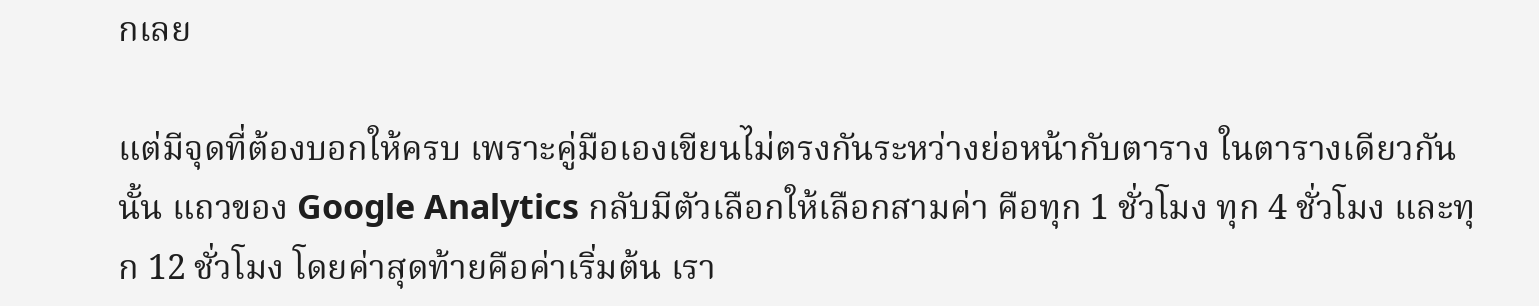กเลย

แต่มีจุดที่ต้องบอกให้ครบ เพราะคู่มือเองเขียนไม่ตรงกันระหว่างย่อหน้ากับตาราง ในตารางเดียวกันนั้น แถวของ Google Analytics กลับมีตัวเลือกให้เลือกสามค่า คือทุก 1 ชั่วโมง ทุก 4 ชั่วโมง และทุก 12 ชั่วโมง โดยค่าสุดท้ายคือค่าเริ่มต้น เรา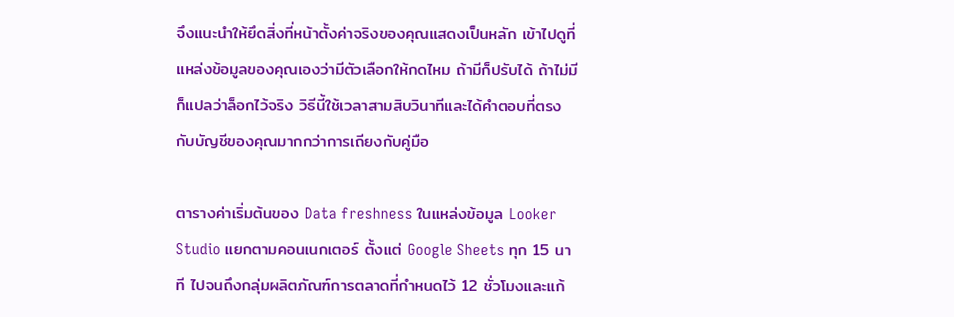จึงแนะนำให้ยึดสิ่งที่หน้าตั้งค่าจริงของคุณแสดงเป็นหลัก เข้าไปดูที่แหล่งข้อมูลของคุณเองว่ามีตัวเลือกให้กดไหม ถ้ามีก็ปรับได้ ถ้าไม่มีก็แปลว่าล็อกไว้จริง วิธีนี้ใช้เวลาสามสิบวินาทีและได้คำตอบที่ตรงกับบัญชีของคุณมากกว่าการเถียงกับคู่มือ

ตารางค่าเริ่มต้นของ Data freshness ในแหล่งข้อมูล Looker Studio แยกตามคอนเนกเตอร์ ตั้งแต่ Google Sheets ทุก 15 นาที ไปจนถึงกลุ่มผลิตภัณฑ์การตลาดที่กำหนดไว้ 12 ชั่วโมงและแก้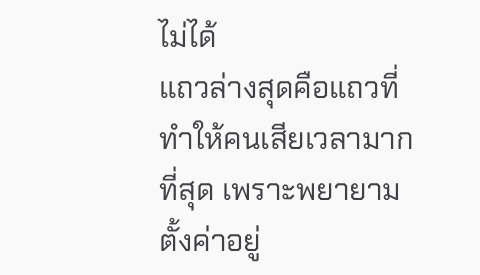ไม่ได้
แถวล่างสุดคือแถวที่ทำให้คนเสียเวลามากที่สุด เพราะพยายามตั้งค่าอยู่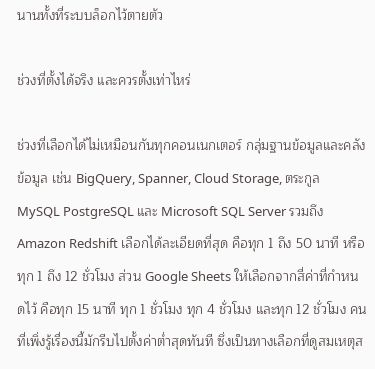นานทั้งที่ระบบล็อกไว้ตายตัว

ช่วงที่ตั้งได้จริง และควรตั้งเท่าไหร่

ช่วงที่เลือกได้ไม่เหมือนกันทุกคอนเนกเตอร์ กลุ่มฐานข้อมูลและคลังข้อมูล เช่น BigQuery, Spanner, Cloud Storage, ตระกูล MySQL PostgreSQL และ Microsoft SQL Server รวมถึง Amazon Redshift เลือกได้ละเอียดที่สุด คือทุก 1 ถึง 50 นาที หรือทุก 1 ถึง 12 ชั่วโมง ส่วน Google Sheets ให้เลือกจากสี่ค่าที่กำหนดไว้ คือทุก 15 นาที ทุก 1 ชั่วโมง ทุก 4 ชั่วโมง และทุก 12 ชั่วโมง คนที่เพิ่งรู้เรื่องนี้มักรีบไปตั้งค่าต่ำสุดทันที ซึ่งเป็นทางเลือกที่ดูสมเหตุส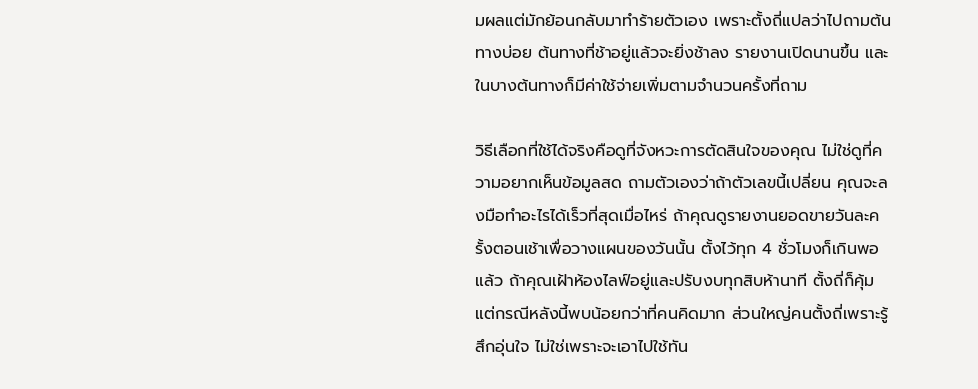มผลแต่มักย้อนกลับมาทำร้ายตัวเอง เพราะตั้งถี่แปลว่าไปถามต้นทางบ่อย ต้นทางที่ช้าอยู่แล้วจะยิ่งช้าลง รายงานเปิดนานขึ้น และในบางต้นทางก็มีค่าใช้จ่ายเพิ่มตามจำนวนครั้งที่ถาม

วิธีเลือกที่ใช้ได้จริงคือดูที่จังหวะการตัดสินใจของคุณ ไม่ใช่ดูที่ความอยากเห็นข้อมูลสด ถามตัวเองว่าถ้าตัวเลขนี้เปลี่ยน คุณจะลงมือทำอะไรได้เร็วที่สุดเมื่อไหร่ ถ้าคุณดูรายงานยอดขายวันละครั้งตอนเช้าเพื่อวางแผนของวันนั้น ตั้งไว้ทุก 4 ชั่วโมงก็เกินพอแล้ว ถ้าคุณเฝ้าห้องไลฟ์อยู่และปรับงบทุกสิบห้านาที ตั้งถี่ก็คุ้ม แต่กรณีหลังนี้พบน้อยกว่าที่คนคิดมาก ส่วนใหญ่คนตั้งถี่เพราะรู้สึกอุ่นใจ ไม่ใช่เพราะจะเอาไปใช้ทัน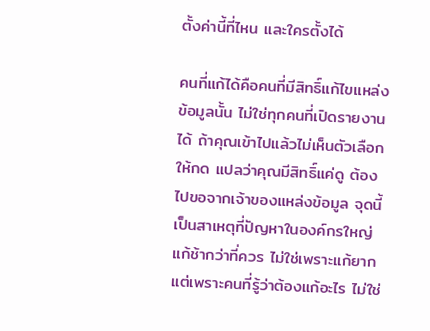ตั้งค่านี้ที่ไหน และใครตั้งได้

คนที่แก้ได้คือคนที่มีสิทธิ์แก้ไขแหล่งข้อมูลนั้น ไม่ใช่ทุกคนที่เปิดรายงานได้ ถ้าคุณเข้าไปแล้วไม่เห็นตัวเลือกให้กด แปลว่าคุณมีสิทธิ์แค่ดู ต้องไปขอจากเจ้าของแหล่งข้อมูล จุดนี้เป็นสาเหตุที่ปัญหาในองค์กรใหญ่แก้ช้ากว่าที่ควร ไม่ใช่เพราะแก้ยาก แต่เพราะคนที่รู้ว่าต้องแก้อะไร ไม่ใช่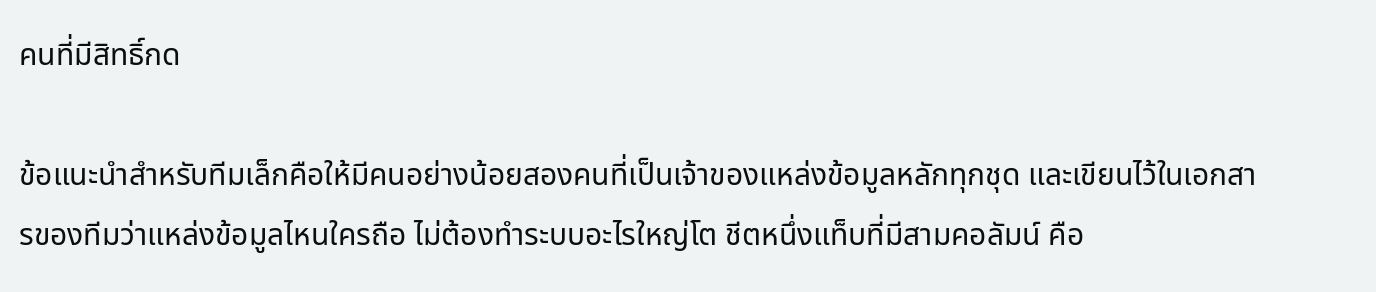คนที่มีสิทธิ์กด

ข้อแนะนำสำหรับทีมเล็กคือให้มีคนอย่างน้อยสองคนที่เป็นเจ้าของแหล่งข้อมูลหลักทุกชุด และเขียนไว้ในเอกสารของทีมว่าแหล่งข้อมูลไหนใครถือ ไม่ต้องทำระบบอะไรใหญ่โต ชีตหนึ่งแท็บที่มีสามคอลัมน์ คือ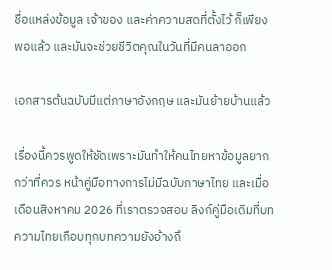ชื่อแหล่งข้อมูล เจ้าของ และค่าความสดที่ตั้งไว้ ก็เพียงพอแล้ว และมันจะช่วยชีวิตคุณในวันที่มีคนลาออก

เอกสารต้นฉบับมีแต่ภาษาอังกฤษ และมันย้ายบ้านแล้ว

เรื่องนี้ควรพูดให้ชัดเพราะมันทำให้คนไทยหาข้อมูลยากกว่าที่ควร หน้าคู่มือทางการไม่มีฉบับภาษาไทย และเมื่อเดือนสิงหาคม 2026 ที่เราตรวจสอบ ลิงก์คู่มือเดิมที่บทความไทยเกือบทุกบทความยังอ้างถึ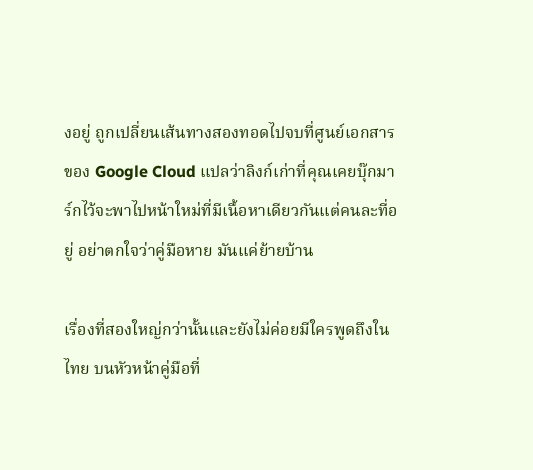งอยู่ ถูกเปลี่ยนเส้นทางสองทอดไปจบที่ศูนย์เอกสารของ Google Cloud แปลว่าลิงก์เก่าที่คุณเคยบุ๊กมาร์กไว้จะพาไปหน้าใหม่ที่มีเนื้อหาเดียวกันแต่คนละที่อยู่ อย่าตกใจว่าคู่มือหาย มันแค่ย้ายบ้าน

เรื่องที่สองใหญ่กว่านั้นและยังไม่ค่อยมีใครพูดถึงในไทย บนหัวหน้าคู่มือที่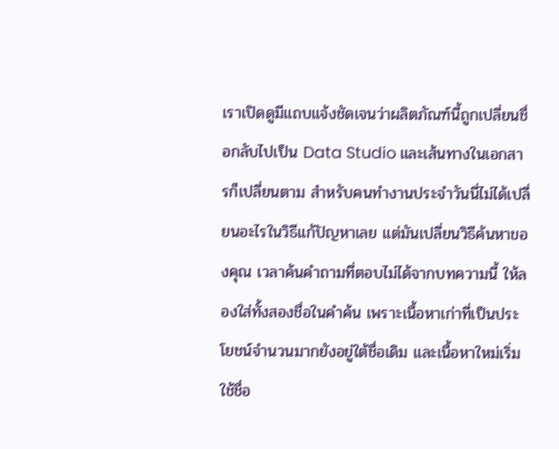เราเปิดดูมีแถบแจ้งชัดเจนว่าผลิตภัณฑ์นี้ถูกเปลี่ยนชื่อกลับไปเป็น Data Studio และเส้นทางในเอกสารก็เปลี่ยนตาม สำหรับคนทำงานประจำวันนี่ไม่ได้เปลี่ยนอะไรในวิธีแก้ปัญหาเลย แต่มันเปลี่ยนวิธีค้นหาของคุณ เวลาค้นคำถามที่ตอบไม่ได้จากบทความนี้ ให้ลองใส่ทั้งสองชื่อในคำค้น เพราะเนื้อหาเก่าที่เป็นประโยชน์จำนวนมากยังอยู่ใต้ชื่อเดิม และเนื้อหาใหม่เริ่มใช้ชื่อ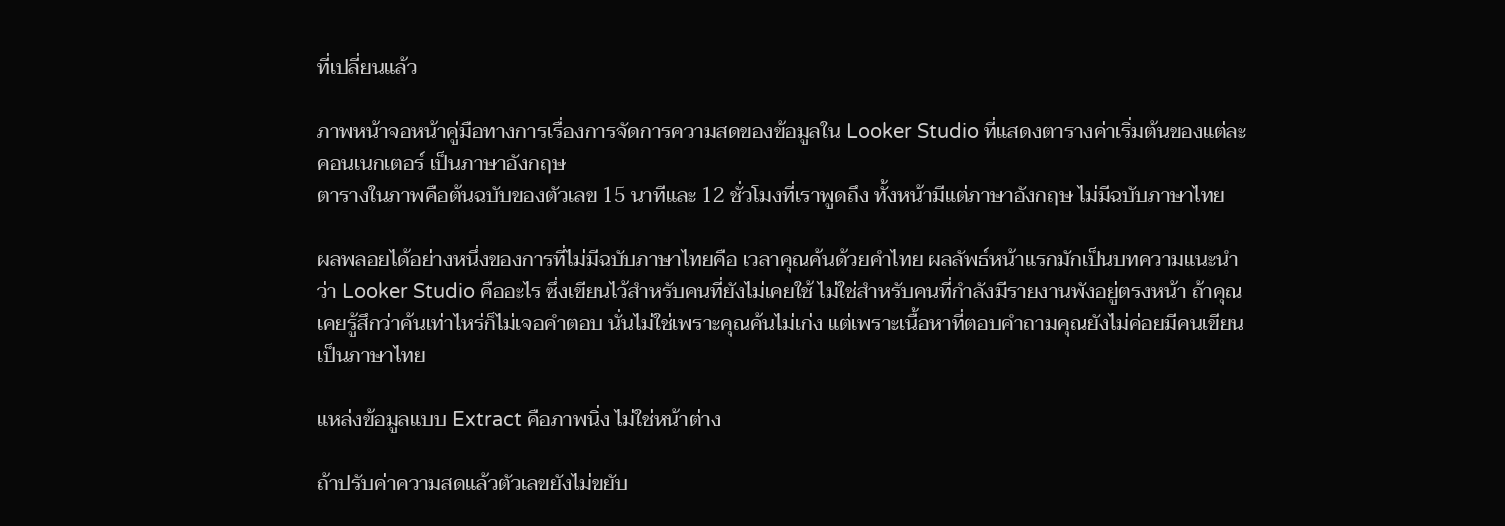ที่เปลี่ยนแล้ว

ภาพหน้าจอหน้าคู่มือทางการเรื่องการจัดการความสดของข้อมูลใน Looker Studio ที่แสดงตารางค่าเริ่มต้นของแต่ละคอนเนกเตอร์ เป็นภาษาอังกฤษ
ตารางในภาพคือต้นฉบับของตัวเลข 15 นาทีและ 12 ชั่วโมงที่เราพูดถึง ทั้งหน้ามีแต่ภาษาอังกฤษ ไม่มีฉบับภาษาไทย

ผลพลอยได้อย่างหนึ่งของการที่ไม่มีฉบับภาษาไทยคือ เวลาคุณค้นด้วยคำไทย ผลลัพธ์หน้าแรกมักเป็นบทความแนะนำว่า Looker Studio คืออะไร ซึ่งเขียนไว้สำหรับคนที่ยังไม่เคยใช้ ไม่ใช่สำหรับคนที่กำลังมีรายงานพังอยู่ตรงหน้า ถ้าคุณเคยรู้สึกว่าค้นเท่าไหร่ก็ไม่เจอคำตอบ นั่นไม่ใช่เพราะคุณค้นไม่เก่ง แต่เพราะเนื้อหาที่ตอบคำถามคุณยังไม่ค่อยมีคนเขียนเป็นภาษาไทย

แหล่งข้อมูลแบบ Extract คือภาพนิ่ง ไม่ใช่หน้าต่าง

ถ้าปรับค่าความสดแล้วตัวเลขยังไม่ขยับ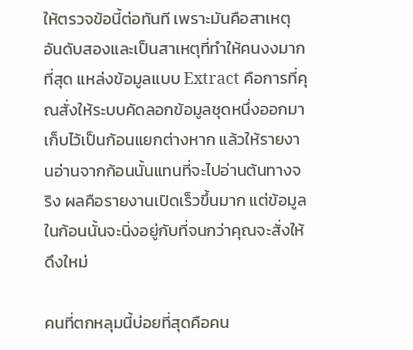ให้ตรวจข้อนี้ต่อทันที เพราะมันคือสาเหตุอันดับสองและเป็นสาเหตุที่ทำให้คนงงมากที่สุด แหล่งข้อมูลแบบ Extract คือการที่คุณสั่งให้ระบบคัดลอกข้อมูลชุดหนึ่งออกมาเก็บไว้เป็นก้อนแยกต่างหาก แล้วให้รายงานอ่านจากก้อนนั้นแทนที่จะไปอ่านต้นทางจริง ผลคือรายงานเปิดเร็วขึ้นมาก แต่ข้อมูลในก้อนนั้นจะนิ่งอยู่กับที่จนกว่าคุณจะสั่งให้ดึงใหม่

คนที่ตกหลุมนี้บ่อยที่สุดคือคน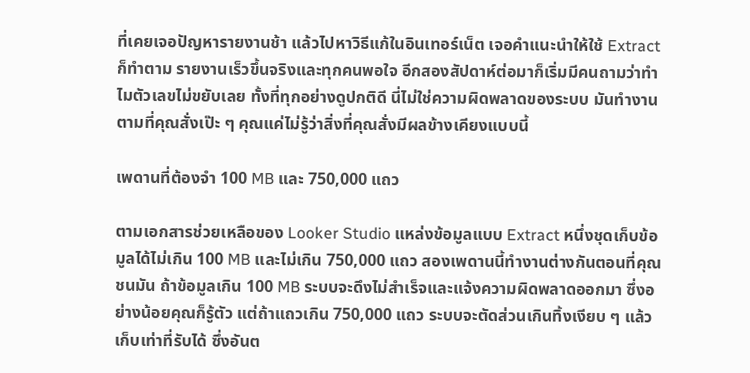ที่เคยเจอปัญหารายงานช้า แล้วไปหาวิธีแก้ในอินเทอร์เน็ต เจอคำแนะนำให้ใช้ Extract ก็ทำตาม รายงานเร็วขึ้นจริงและทุกคนพอใจ อีกสองสัปดาห์ต่อมาก็เริ่มมีคนถามว่าทำไมตัวเลขไม่ขยับเลย ทั้งที่ทุกอย่างดูปกติดี นี่ไม่ใช่ความผิดพลาดของระบบ มันทำงานตามที่คุณสั่งเป๊ะ ๆ คุณแค่ไม่รู้ว่าสิ่งที่คุณสั่งมีผลข้างเคียงแบบนี้

เพดานที่ต้องจำ 100 MB และ 750,000 แถว

ตามเอกสารช่วยเหลือของ Looker Studio แหล่งข้อมูลแบบ Extract หนึ่งชุดเก็บข้อมูลได้ไม่เกิน 100 MB และไม่เกิน 750,000 แถว สองเพดานนี้ทำงานต่างกันตอนที่คุณชนมัน ถ้าข้อมูลเกิน 100 MB ระบบจะดึงไม่สำเร็จและแจ้งความผิดพลาดออกมา ซึ่งอย่างน้อยคุณก็รู้ตัว แต่ถ้าแถวเกิน 750,000 แถว ระบบจะตัดส่วนเกินทิ้งเงียบ ๆ แล้วเก็บเท่าที่รับได้ ซึ่งอันต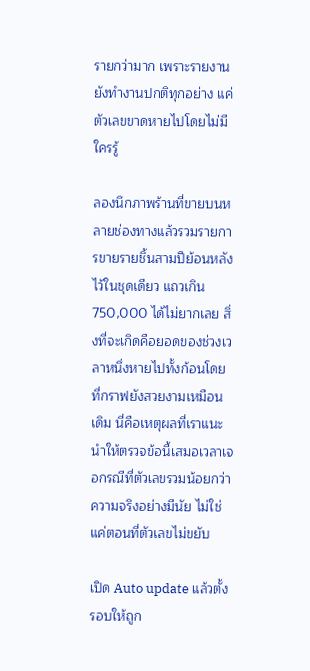รายกว่ามาก เพราะรายงานยังทำงานปกติทุกอย่าง แค่ตัวเลขขาดหายไปโดยไม่มีใครรู้

ลองนึกภาพร้านที่ขายบนหลายช่องทางแล้วรวมรายการขายรายชิ้นสามปีย้อนหลังไว้ในชุดเดียว แถวเกิน 750,000 ได้ไม่ยากเลย สิ่งที่จะเกิดคือยอดของช่วงเวลาหนึ่งหายไปทั้งก้อนโดยที่กราฟยังสวยงามเหมือนเดิม นี่คือเหตุผลที่เราแนะนำให้ตรวจข้อนี้เสมอเวลาเจอกรณีที่ตัวเลขรวมน้อยกว่าความจริงอย่างมีนัย ไม่ใช่แค่ตอนที่ตัวเลขไม่ขยับ

เปิด Auto update แล้วตั้งรอบให้ถูก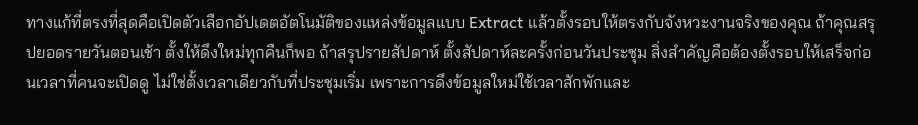ทางแก้ที่ตรงที่สุดคือเปิดตัวเลือกอัปเดตอัตโนมัติของแหล่งข้อมูลแบบ Extract แล้วตั้งรอบให้ตรงกับจังหวะงานจริงของคุณ ถ้าคุณสรุปยอดรายวันตอนเช้า ตั้งให้ดึงใหม่ทุกคืนก็พอ ถ้าสรุปรายสัปดาห์ ตั้งสัปดาห์ละครั้งก่อนวันประชุม สิ่งสำคัญคือต้องตั้งรอบให้เสร็จก่อนเวลาที่คนจะเปิดดู ไม่ใช่ตั้งเวลาเดียวกับที่ประชุมเริ่ม เพราะการดึงข้อมูลใหม่ใช้เวลาสักพักและ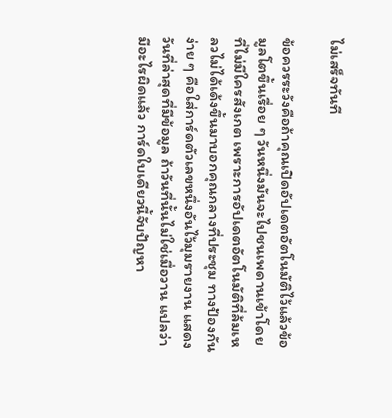ไม่เสร็จทันที

ข้อควรระวังคือถ้าคุณเปิดอัปเดตอัตโนมัติไว้แล้วข้อมูลโตขึ้นเรื่อย ๆ วันหนึ่งมันจะไปชนเพดานเข้าโดยที่ไม่มีใครสังเกต เพราะการอัปเดตอัตโนมัติที่ล้มเหลวไม่ได้เด้งขึ้นมาบอกคุณกลางที่ประชุม ทางป้องกันง่าย ๆ คือใส่การ์ดตัวเลขหนึ่งอันไว้มุมรายงาน แสดงวันที่ล่าสุดที่มีข้อมูล ถ้าวันที่นั้นไม่ใช่เมื่อวาน แปลว่ามีอะไรผิดแล้ว การ์ดใบเดียวนี้จับปัญหา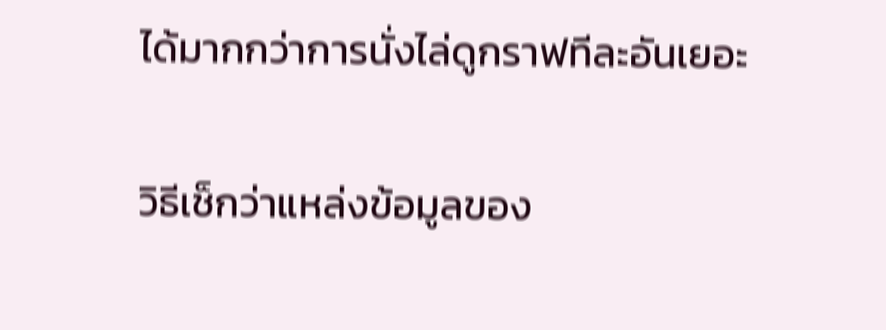ได้มากกว่าการนั่งไล่ดูกราฟทีละอันเยอะ

วิธีเช็กว่าแหล่งข้อมูลของ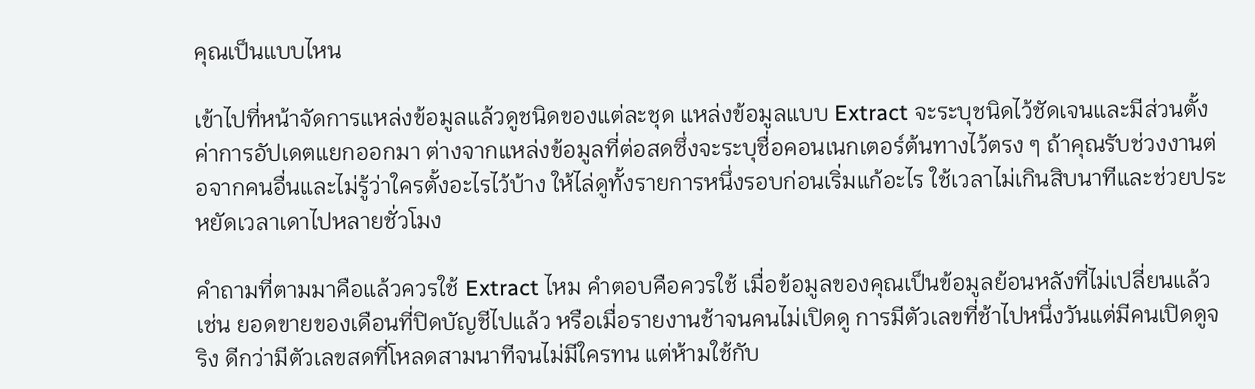คุณเป็นแบบไหน

เข้าไปที่หน้าจัดการแหล่งข้อมูลแล้วดูชนิดของแต่ละชุด แหล่งข้อมูลแบบ Extract จะระบุชนิดไว้ชัดเจนและมีส่วนตั้งค่าการอัปเดตแยกออกมา ต่างจากแหล่งข้อมูลที่ต่อสดซึ่งจะระบุชื่อคอนเนกเตอร์ต้นทางไว้ตรง ๆ ถ้าคุณรับช่วงงานต่อจากคนอื่นและไม่รู้ว่าใครตั้งอะไรไว้บ้าง ให้ไล่ดูทั้งรายการหนึ่งรอบก่อนเริ่มแก้อะไร ใช้เวลาไม่เกินสิบนาทีและช่วยประหยัดเวลาเดาไปหลายชั่วโมง

คำถามที่ตามมาคือแล้วควรใช้ Extract ไหม คำตอบคือควรใช้ เมื่อข้อมูลของคุณเป็นข้อมูลย้อนหลังที่ไม่เปลี่ยนแล้ว เช่น ยอดขายของเดือนที่ปิดบัญชีไปแล้ว หรือเมื่อรายงานช้าจนคนไม่เปิดดู การมีตัวเลขที่ช้าไปหนึ่งวันแต่มีคนเปิดดูจริง ดีกว่ามีตัวเลขสดที่โหลดสามนาทีจนไม่มีใครทน แต่ห้ามใช้กับ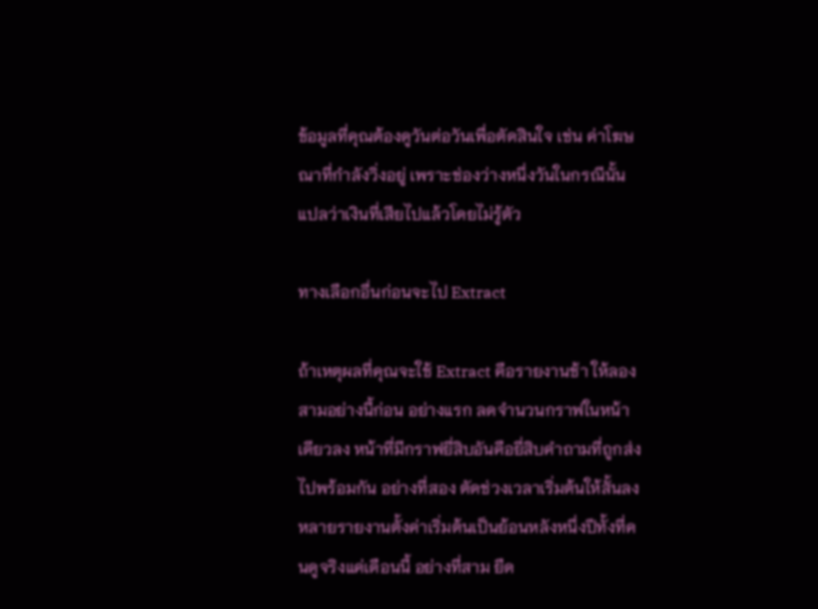ข้อมูลที่คุณต้องดูวันต่อวันเพื่อตัดสินใจ เช่น ค่าโฆษณาที่กำลังวิ่งอยู่ เพราะช่องว่างหนึ่งวันในกรณีนั้นแปลว่าเงินที่เสียไปแล้วโดยไม่รู้ตัว

ทางเลือกอื่นก่อนจะไป Extract

ถ้าเหตุผลที่คุณจะใช้ Extract คือรายงานช้า ให้ลองสามอย่างนี้ก่อน อย่างแรก ลดจำนวนกราฟในหน้าเดียวลง หน้าที่มีกราฟยี่สิบอันคือยี่สิบคำถามที่ถูกส่งไปพร้อมกัน อย่างที่สอง ตัดช่วงเวลาเริ่มต้นให้สั้นลง หลายรายงานตั้งค่าเริ่มต้นเป็นย้อนหลังหนึ่งปีทั้งที่คนดูจริงแค่เดือนนี้ อย่างที่สาม ยืด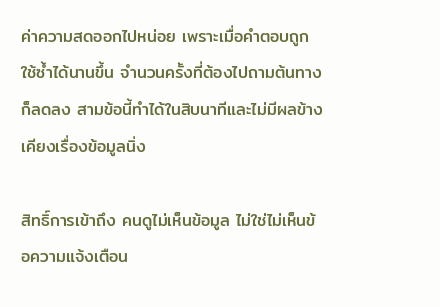ค่าความสดออกไปหน่อย เพราะเมื่อคำตอบถูกใช้ซ้ำได้นานขึ้น จำนวนครั้งที่ต้องไปถามต้นทางก็ลดลง สามข้อนี้ทำได้ในสิบนาทีและไม่มีผลข้างเคียงเรื่องข้อมูลนิ่ง

สิทธิ์การเข้าถึง คนดูไม่เห็นข้อมูล ไม่ใช่ไม่เห็นข้อความแจ้งเตือน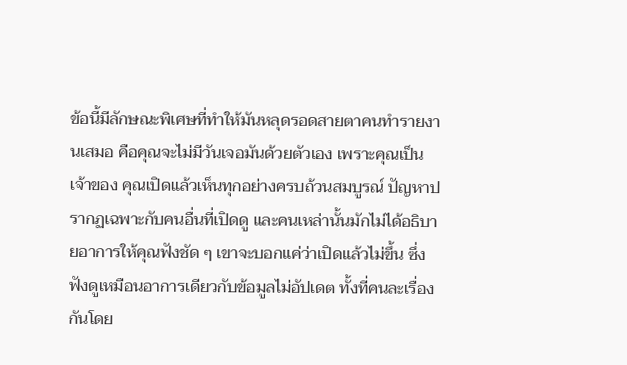ข้อนี้มีลักษณะพิเศษที่ทำให้มันหลุดรอดสายตาคนทำรายงานเสมอ คือคุณจะไม่มีวันเจอมันด้วยตัวเอง เพราะคุณเป็นเจ้าของ คุณเปิดแล้วเห็นทุกอย่างครบถ้วนสมบูรณ์ ปัญหาปรากฏเฉพาะกับคนอื่นที่เปิดดู และคนเหล่านั้นมักไม่ได้อธิบายอาการให้คุณฟังชัด ๆ เขาจะบอกแค่ว่าเปิดแล้วไม่ขึ้น ซึ่งฟังดูเหมือนอาการเดียวกับข้อมูลไม่อัปเดต ทั้งที่คนละเรื่องกันโดย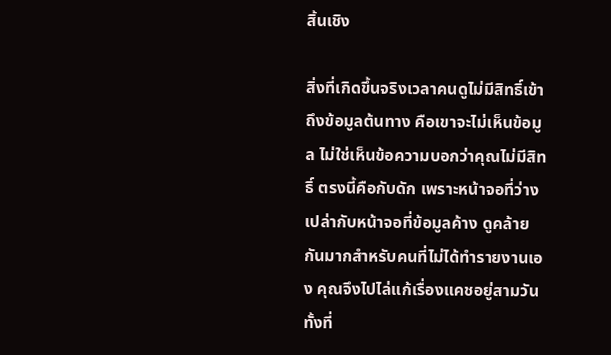สิ้นเชิง

สิ่งที่เกิดขึ้นจริงเวลาคนดูไม่มีสิทธิ์เข้าถึงข้อมูลต้นทาง คือเขาจะไม่เห็นข้อมูล ไม่ใช่เห็นข้อความบอกว่าคุณไม่มีสิทธิ์ ตรงนี้คือกับดัก เพราะหน้าจอที่ว่างเปล่ากับหน้าจอที่ข้อมูลค้าง ดูคล้ายกันมากสำหรับคนที่ไม่ได้ทำรายงานเอง คุณจึงไปไล่แก้เรื่องแคชอยู่สามวันทั้งที่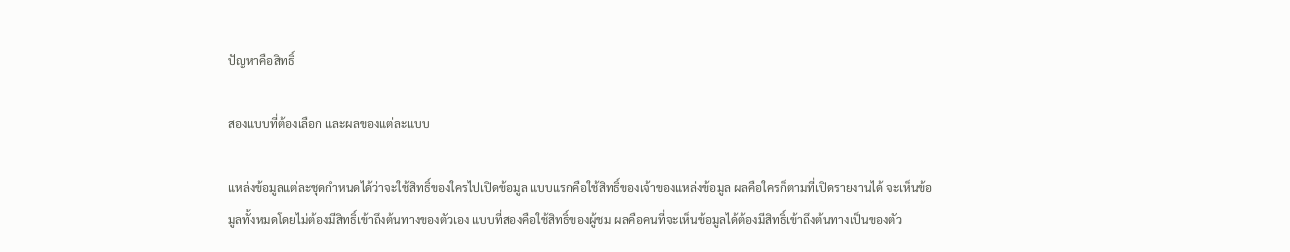ปัญหาคือสิทธิ์

สองแบบที่ต้องเลือก และผลของแต่ละแบบ

แหล่งข้อมูลแต่ละชุดกำหนดได้ว่าจะใช้สิทธิ์ของใครไปเปิดข้อมูล แบบแรกคือใช้สิทธิ์ของเจ้าของแหล่งข้อมูล ผลคือใครก็ตามที่เปิดรายงานได้ จะเห็นข้อมูลทั้งหมดโดยไม่ต้องมีสิทธิ์เข้าถึงต้นทางของตัวเอง แบบที่สองคือใช้สิทธิ์ของผู้ชม ผลคือคนที่จะเห็นข้อมูลได้ต้องมีสิทธิ์เข้าถึงต้นทางเป็นของตัว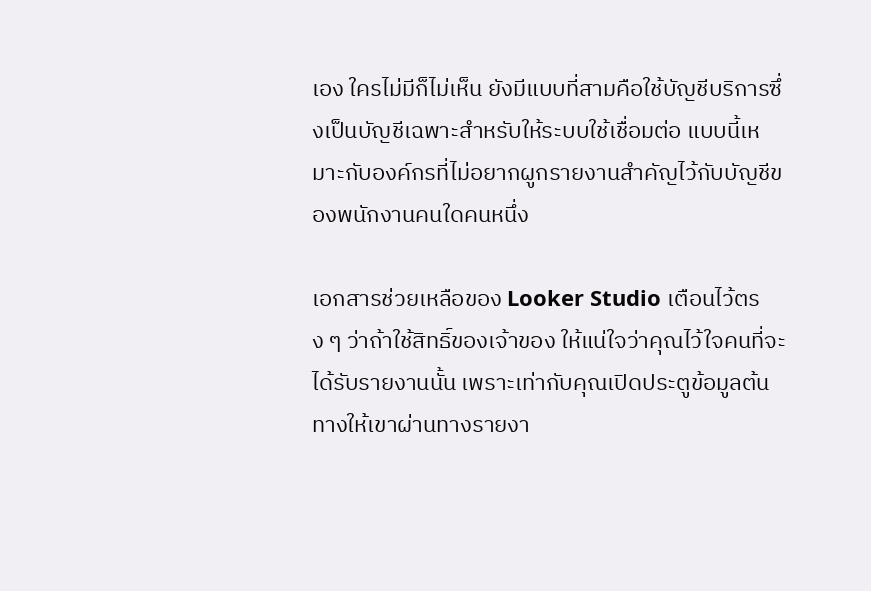เอง ใครไม่มีก็ไม่เห็น ยังมีแบบที่สามคือใช้บัญชีบริการซึ่งเป็นบัญชีเฉพาะสำหรับให้ระบบใช้เชื่อมต่อ แบบนี้เหมาะกับองค์กรที่ไม่อยากผูกรายงานสำคัญไว้กับบัญชีของพนักงานคนใดคนหนึ่ง

เอกสารช่วยเหลือของ Looker Studio เตือนไว้ตรง ๆ ว่าถ้าใช้สิทธิ์ของเจ้าของ ให้แน่ใจว่าคุณไว้ใจคนที่จะได้รับรายงานนั้น เพราะเท่ากับคุณเปิดประตูข้อมูลต้นทางให้เขาผ่านทางรายงา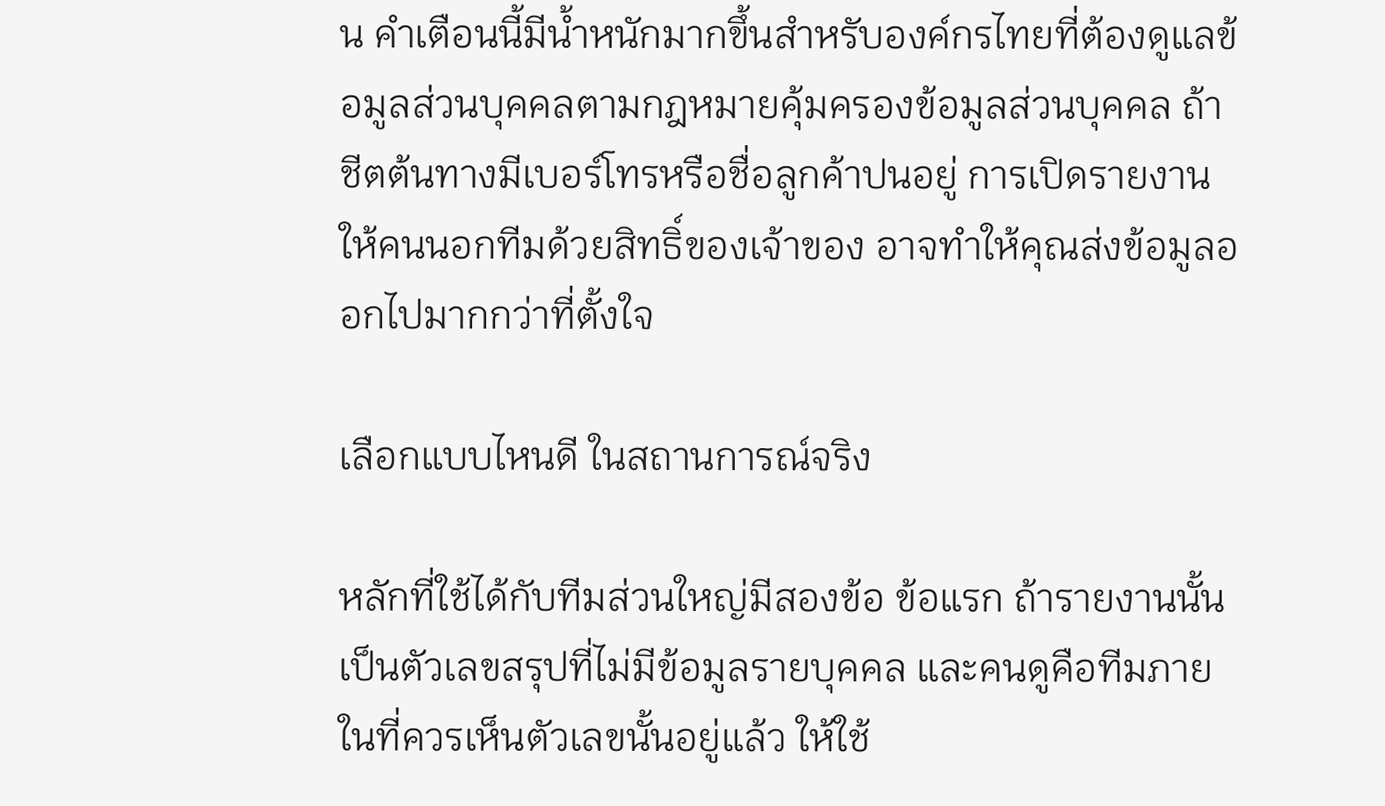น คำเตือนนี้มีน้ำหนักมากขึ้นสำหรับองค์กรไทยที่ต้องดูแลข้อมูลส่วนบุคคลตามกฎหมายคุ้มครองข้อมูลส่วนบุคคล ถ้าชีตต้นทางมีเบอร์โทรหรือชื่อลูกค้าปนอยู่ การเปิดรายงานให้คนนอกทีมด้วยสิทธิ์ของเจ้าของ อาจทำให้คุณส่งข้อมูลออกไปมากกว่าที่ตั้งใจ

เลือกแบบไหนดี ในสถานการณ์จริง

หลักที่ใช้ได้กับทีมส่วนใหญ่มีสองข้อ ข้อแรก ถ้ารายงานนั้นเป็นตัวเลขสรุปที่ไม่มีข้อมูลรายบุคคล และคนดูคือทีมภายในที่ควรเห็นตัวเลขนั้นอยู่แล้ว ให้ใช้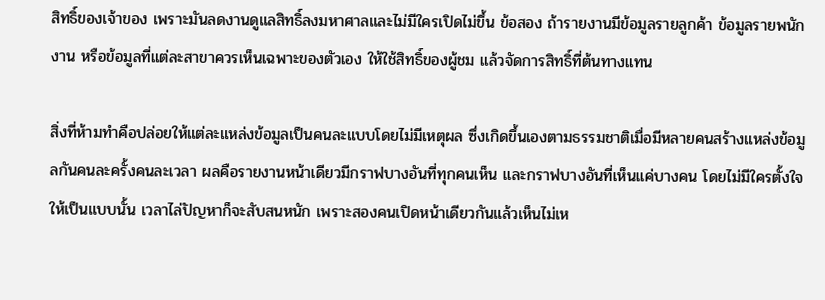สิทธิ์ของเจ้าของ เพราะมันลดงานดูแลสิทธิ์ลงมหาศาลและไม่มีใครเปิดไม่ขึ้น ข้อสอง ถ้ารายงานมีข้อมูลรายลูกค้า ข้อมูลรายพนักงาน หรือข้อมูลที่แต่ละสาขาควรเห็นเฉพาะของตัวเอง ให้ใช้สิทธิ์ของผู้ชม แล้วจัดการสิทธิ์ที่ต้นทางแทน

สิ่งที่ห้ามทำคือปล่อยให้แต่ละแหล่งข้อมูลเป็นคนละแบบโดยไม่มีเหตุผล ซึ่งเกิดขึ้นเองตามธรรมชาติเมื่อมีหลายคนสร้างแหล่งข้อมูลกันคนละครั้งคนละเวลา ผลคือรายงานหน้าเดียวมีกราฟบางอันที่ทุกคนเห็น และกราฟบางอันที่เห็นแค่บางคน โดยไม่มีใครตั้งใจให้เป็นแบบนั้น เวลาไล่ปัญหาก็จะสับสนหนัก เพราะสองคนเปิดหน้าเดียวกันแล้วเห็นไม่เห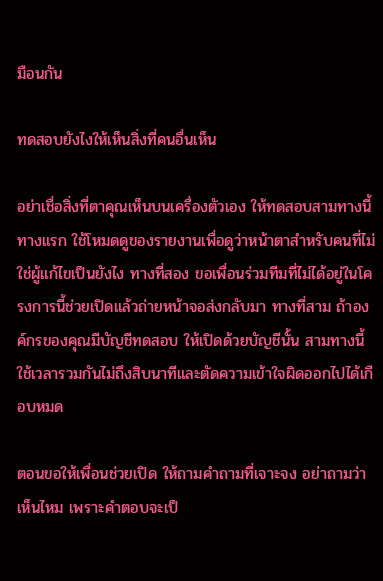มือนกัน

ทดสอบยังไงให้เห็นสิ่งที่คนอื่นเห็น

อย่าเชื่อสิ่งที่ตาคุณเห็นบนเครื่องตัวเอง ให้ทดสอบสามทางนี้ ทางแรก ใช้โหมดดูของรายงานเพื่อดูว่าหน้าตาสำหรับคนที่ไม่ใช่ผู้แก้ไขเป็นยังไง ทางที่สอง ขอเพื่อนร่วมทีมที่ไม่ได้อยู่ในโครงการนี้ช่วยเปิดแล้วถ่ายหน้าจอส่งกลับมา ทางที่สาม ถ้าองค์กรของคุณมีบัญชีทดสอบ ให้เปิดด้วยบัญชีนั้น สามทางนี้ใช้เวลารวมกันไม่ถึงสิบนาทีและตัดความเข้าใจผิดออกไปได้เกือบหมด

ตอนขอให้เพื่อนช่วยเปิด ให้ถามคำถามที่เจาะจง อย่าถามว่าเห็นไหม เพราะคำตอบจะเป็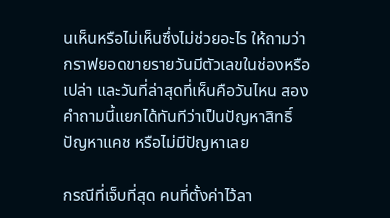นเห็นหรือไม่เห็นซึ่งไม่ช่วยอะไร ให้ถามว่ากราฟยอดขายรายวันมีตัวเลขในช่องหรือเปล่า และวันที่ล่าสุดที่เห็นคือวันไหน สองคำถามนี้แยกได้ทันทีว่าเป็นปัญหาสิทธิ์ ปัญหาแคช หรือไม่มีปัญหาเลย

กรณีที่เจ็บที่สุด คนที่ตั้งค่าไว้ลา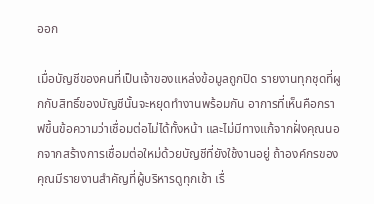ออก

เมื่อบัญชีของคนที่เป็นเจ้าของแหล่งข้อมูลถูกปิด รายงานทุกชุดที่ผูกกับสิทธิ์ของบัญชีนั้นจะหยุดทำงานพร้อมกัน อาการที่เห็นคือกราฟขึ้นข้อความว่าเชื่อมต่อไม่ได้ทั้งหน้า และไม่มีทางแก้จากฝั่งคุณนอกจากสร้างการเชื่อมต่อใหม่ด้วยบัญชีที่ยังใช้งานอยู่ ถ้าองค์กรของคุณมีรายงานสำคัญที่ผู้บริหารดูทุกเช้า เรื่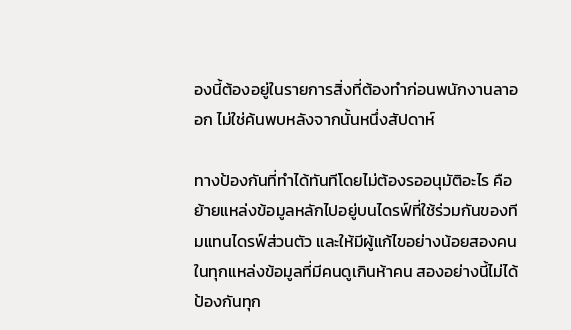องนี้ต้องอยู่ในรายการสิ่งที่ต้องทำก่อนพนักงานลาออก ไม่ใช่ค้นพบหลังจากนั้นหนึ่งสัปดาห์

ทางป้องกันที่ทำได้ทันทีโดยไม่ต้องรออนุมัติอะไร คือย้ายแหล่งข้อมูลหลักไปอยู่บนไดรฟ์ที่ใช้ร่วมกันของทีมแทนไดรฟ์ส่วนตัว และให้มีผู้แก้ไขอย่างน้อยสองคนในทุกแหล่งข้อมูลที่มีคนดูเกินห้าคน สองอย่างนี้ไม่ได้ป้องกันทุก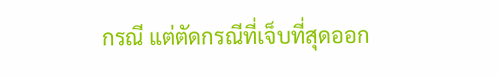กรณี แต่ตัดกรณีที่เจ็บที่สุดออก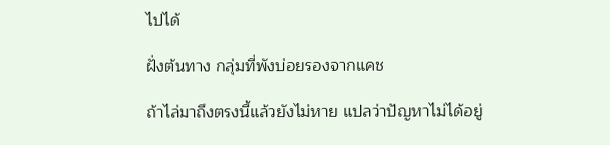ไปได้

ฝั่งต้นทาง กลุ่มที่พังบ่อยรองจากแคช

ถ้าไล่มาถึงตรงนี้แล้วยังไม่หาย แปลว่าปัญหาไม่ได้อยู่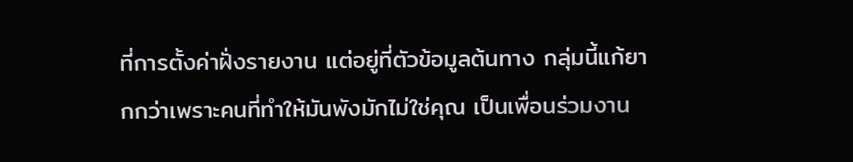ที่การตั้งค่าฝั่งรายงาน แต่อยู่ที่ตัวข้อมูลต้นทาง กลุ่มนี้แก้ยากกว่าเพราะคนที่ทำให้มันพังมักไม่ใช่คุณ เป็นเพื่อนร่วมงาน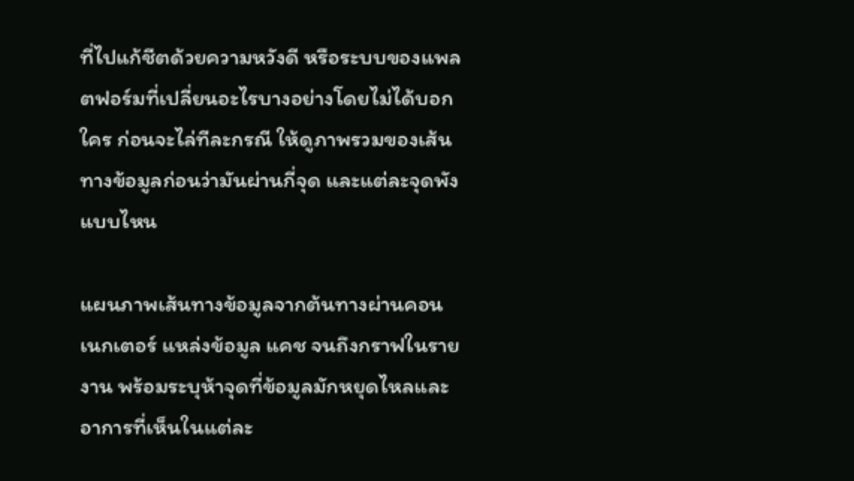ที่ไปแก้ชีตด้วยความหวังดี หรือระบบของแพลตฟอร์มที่เปลี่ยนอะไรบางอย่างโดยไม่ได้บอกใคร ก่อนจะไล่ทีละกรณี ให้ดูภาพรวมของเส้นทางข้อมูลก่อนว่ามันผ่านกี่จุด และแต่ละจุดพังแบบไหน

แผนภาพเส้นทางข้อมูลจากต้นทางผ่านคอนเนกเตอร์ แหล่งข้อมูล แคช จนถึงกราฟในรายงาน พร้อมระบุห้าจุดที่ข้อมูลมักหยุดไหลและอาการที่เห็นในแต่ละ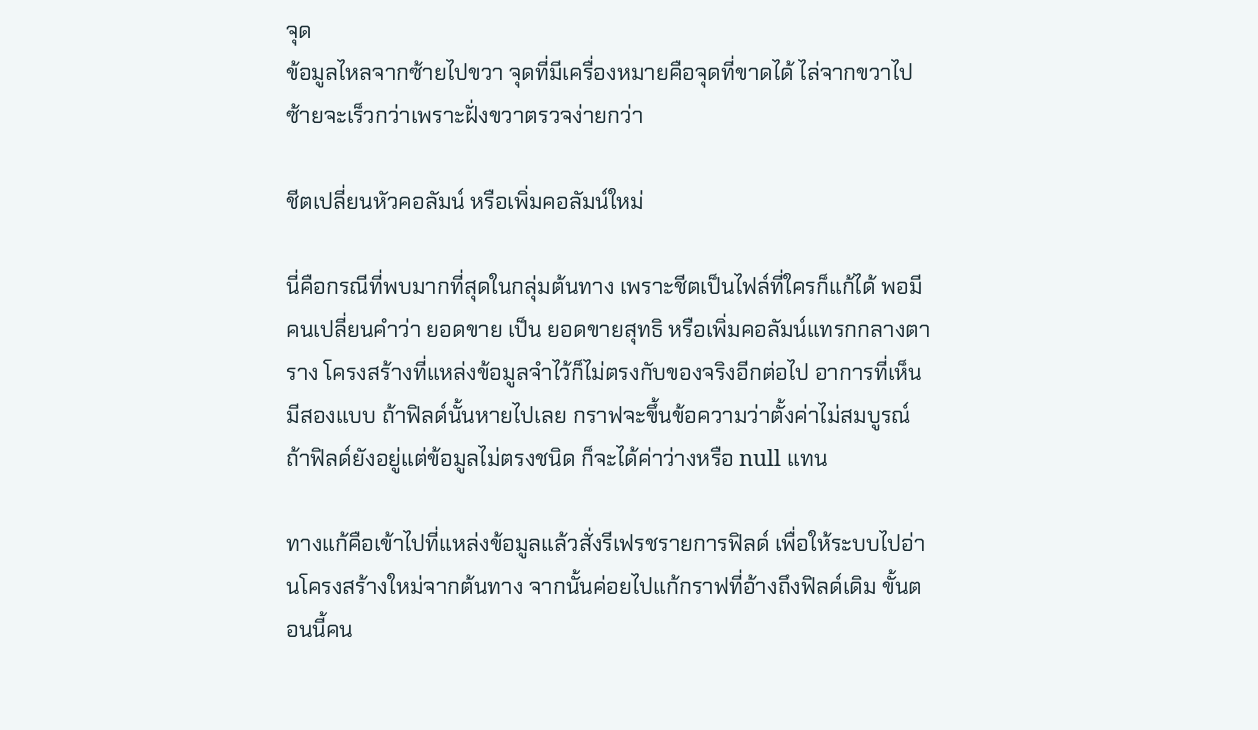จุด
ข้อมูลไหลจากซ้ายไปขวา จุดที่มีเครื่องหมายคือจุดที่ขาดได้ ไล่จากขวาไปซ้ายจะเร็วกว่าเพราะฝั่งขวาตรวจง่ายกว่า

ชีตเปลี่ยนหัวคอลัมน์ หรือเพิ่มคอลัมน์ใหม่

นี่คือกรณีที่พบมากที่สุดในกลุ่มต้นทาง เพราะชีตเป็นไฟล์ที่ใครก็แก้ได้ พอมีคนเปลี่ยนคำว่า ยอดขาย เป็น ยอดขายสุทธิ หรือเพิ่มคอลัมน์แทรกกลางตาราง โครงสร้างที่แหล่งข้อมูลจำไว้ก็ไม่ตรงกับของจริงอีกต่อไป อาการที่เห็นมีสองแบบ ถ้าฟิลด์นั้นหายไปเลย กราฟจะขึ้นข้อความว่าตั้งค่าไม่สมบูรณ์ ถ้าฟิลด์ยังอยู่แต่ข้อมูลไม่ตรงชนิด ก็จะได้ค่าว่างหรือ null แทน

ทางแก้คือเข้าไปที่แหล่งข้อมูลแล้วสั่งรีเฟรชรายการฟิลด์ เพื่อให้ระบบไปอ่านโครงสร้างใหม่จากต้นทาง จากนั้นค่อยไปแก้กราฟที่อ้างถึงฟิลด์เดิม ขั้นตอนนี้คน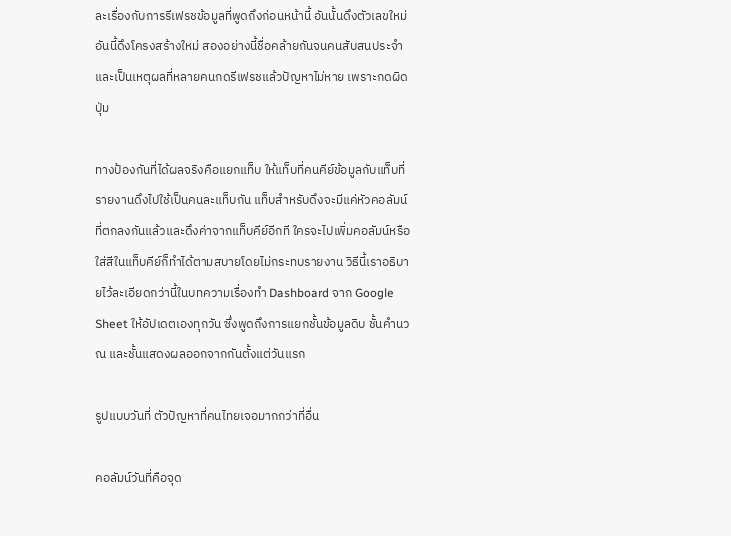ละเรื่องกับการรีเฟรชข้อมูลที่พูดถึงก่อนหน้านี้ อันนั้นดึงตัวเลขใหม่ อันนี้ดึงโครงสร้างใหม่ สองอย่างนี้ชื่อคล้ายกันจนคนสับสนประจำ และเป็นเหตุผลที่หลายคนกดรีเฟรชแล้วปัญหาไม่หาย เพราะกดผิดปุ่ม

ทางป้องกันที่ได้ผลจริงคือแยกแท็บ ให้แท็บที่คนคีย์ข้อมูลกับแท็บที่รายงานดึงไปใช้เป็นคนละแท็บกัน แท็บสำหรับดึงจะมีแค่หัวคอลัมน์ที่ตกลงกันแล้วและดึงค่าจากแท็บคีย์อีกที ใครจะไปเพิ่มคอลัมน์หรือใส่สีในแท็บคีย์ก็ทำได้ตามสบายโดยไม่กระทบรายงาน วิธีนี้เราอธิบายไว้ละเอียดกว่านี้ในบทความเรื่องทำ Dashboard จาก Google Sheet ให้อัปเดตเองทุกวัน ซึ่งพูดถึงการแยกชั้นข้อมูลดิบ ชั้นคำนวณ และชั้นแสดงผลออกจากกันตั้งแต่วันแรก

รูปแบบวันที่ ตัวปัญหาที่คนไทยเจอมากกว่าที่อื่น

คอลัมน์วันที่คือจุด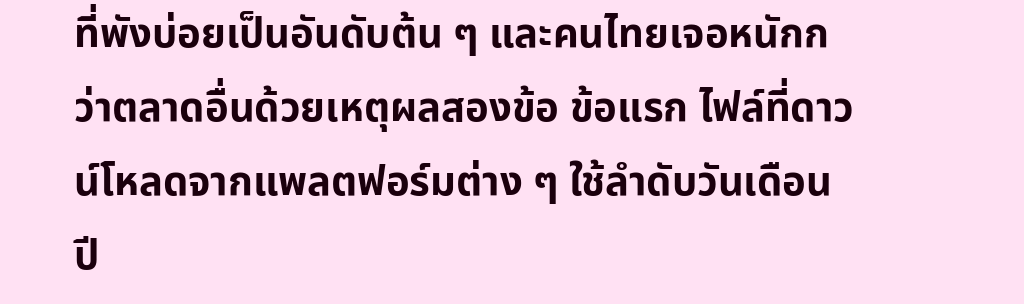ที่พังบ่อยเป็นอันดับต้น ๆ และคนไทยเจอหนักกว่าตลาดอื่นด้วยเหตุผลสองข้อ ข้อแรก ไฟล์ที่ดาวน์โหลดจากแพลตฟอร์มต่าง ๆ ใช้ลำดับวันเดือนปี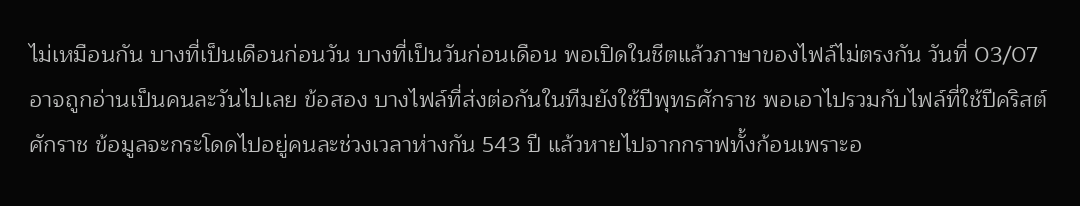ไม่เหมือนกัน บางที่เป็นเดือนก่อนวัน บางที่เป็นวันก่อนเดือน พอเปิดในชีตแล้วภาษาของไฟล์ไม่ตรงกัน วันที่ 03/07 อาจถูกอ่านเป็นคนละวันไปเลย ข้อสอง บางไฟล์ที่ส่งต่อกันในทีมยังใช้ปีพุทธศักราช พอเอาไปรวมกับไฟล์ที่ใช้ปีคริสต์ศักราช ข้อมูลจะกระโดดไปอยู่คนละช่วงเวลาห่างกัน 543 ปี แล้วหายไปจากกราฟทั้งก้อนเพราะอ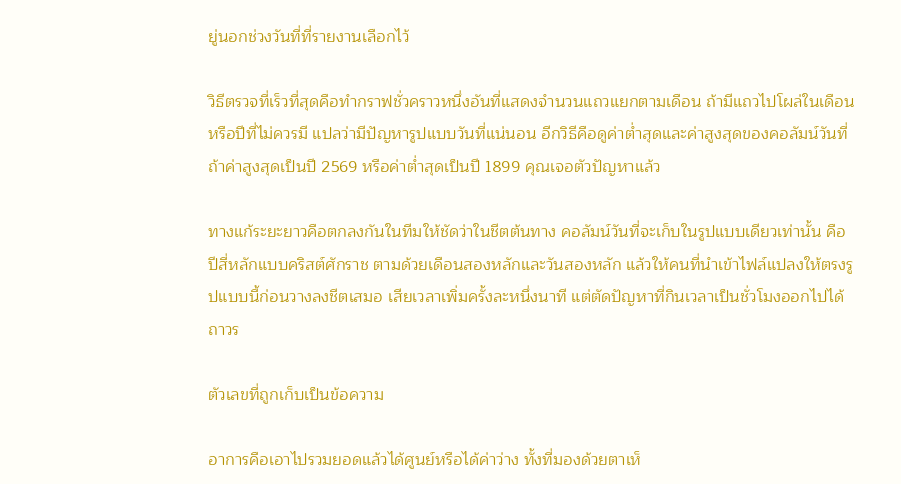ยู่นอกช่วงวันที่ที่รายงานเลือกไว้

วิธีตรวจที่เร็วที่สุดคือทำกราฟชั่วคราวหนึ่งอันที่แสดงจำนวนแถวแยกตามเดือน ถ้ามีแถวไปโผล่ในเดือนหรือปีที่ไม่ควรมี แปลว่ามีปัญหารูปแบบวันที่แน่นอน อีกวิธีคือดูค่าต่ำสุดและค่าสูงสุดของคอลัมน์วันที่ ถ้าค่าสูงสุดเป็นปี 2569 หรือค่าต่ำสุดเป็นปี 1899 คุณเจอตัวปัญหาแล้ว

ทางแก้ระยะยาวคือตกลงกันในทีมให้ชัดว่าในชีตต้นทาง คอลัมน์วันที่จะเก็บในรูปแบบเดียวเท่านั้น คือปีสี่หลักแบบคริสต์ศักราช ตามด้วยเดือนสองหลักและวันสองหลัก แล้วให้คนที่นำเข้าไฟล์แปลงให้ตรงรูปแบบนี้ก่อนวางลงชีตเสมอ เสียเวลาเพิ่มครั้งละหนึ่งนาที แต่ตัดปัญหาที่กินเวลาเป็นชั่วโมงออกไปได้ถาวร

ตัวเลขที่ถูกเก็บเป็นข้อความ

อาการคือเอาไปรวมยอดแล้วได้ศูนย์หรือได้ค่าว่าง ทั้งที่มองด้วยตาเห็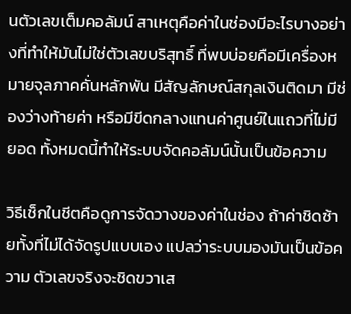นตัวเลขเต็มคอลัมน์ สาเหตุคือค่าในช่องมีอะไรบางอย่างที่ทำให้มันไม่ใช่ตัวเลขบริสุทธิ์ ที่พบบ่อยคือมีเครื่องหมายจุลภาคคั่นหลักพัน มีสัญลักษณ์สกุลเงินติดมา มีช่องว่างท้ายค่า หรือมีขีดกลางแทนค่าศูนย์ในแถวที่ไม่มียอด ทั้งหมดนี้ทำให้ระบบจัดคอลัมน์นั้นเป็นข้อความ

วิธีเช็กในชีตคือดูการจัดวางของค่าในช่อง ถ้าค่าชิดซ้ายทั้งที่ไม่ได้จัดรูปแบบเอง แปลว่าระบบมองมันเป็นข้อความ ตัวเลขจริงจะชิดขวาเส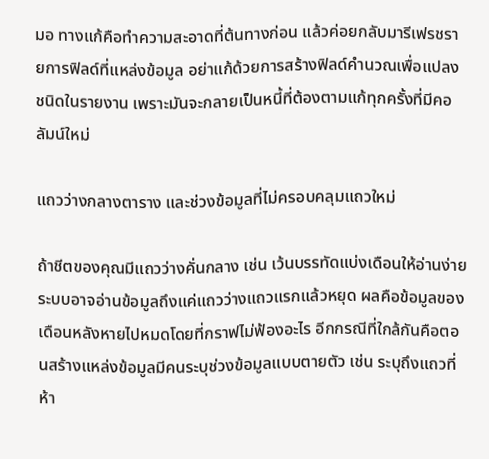มอ ทางแก้คือทำความสะอาดที่ต้นทางก่อน แล้วค่อยกลับมารีเฟรชรายการฟิลด์ที่แหล่งข้อมูล อย่าแก้ด้วยการสร้างฟิลด์คำนวณเพื่อแปลงชนิดในรายงาน เพราะมันจะกลายเป็นหนี้ที่ต้องตามแก้ทุกครั้งที่มีคอลัมน์ใหม่

แถวว่างกลางตาราง และช่วงข้อมูลที่ไม่ครอบคลุมแถวใหม่

ถ้าชีตของคุณมีแถวว่างคั่นกลาง เช่น เว้นบรรทัดแบ่งเดือนให้อ่านง่าย ระบบอาจอ่านข้อมูลถึงแค่แถวว่างแถวแรกแล้วหยุด ผลคือข้อมูลของเดือนหลังหายไปหมดโดยที่กราฟไม่ฟ้องอะไร อีกกรณีที่ใกล้กันคือตอนสร้างแหล่งข้อมูลมีคนระบุช่วงข้อมูลแบบตายตัว เช่น ระบุถึงแถวที่ห้า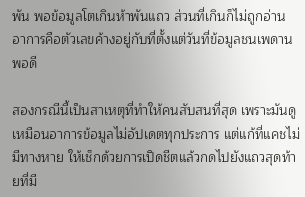พัน พอข้อมูลโตเกินห้าพันแถว ส่วนที่เกินก็ไม่ถูกอ่าน อาการคือตัวเลขค้างอยู่กับที่ตั้งแต่วันที่ข้อมูลชนเพดานพอดี

สองกรณีนี้เป็นสาเหตุที่ทำให้คนสับสนที่สุด เพราะมันดูเหมือนอาการข้อมูลไม่อัปเดตทุกประการ แต่แก้ที่แคชไม่มีทางหาย ให้เช็กด้วยการเปิดชีตแล้วกดไปยังแถวสุดท้ายที่มี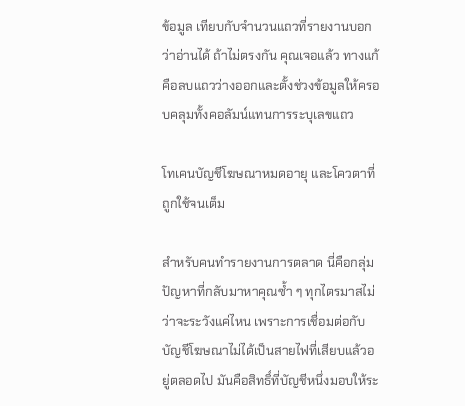ข้อมูล เทียบกับจำนวนแถวที่รายงานบอกว่าอ่านได้ ถ้าไม่ตรงกัน คุณเจอแล้ว ทางแก้คือลบแถวว่างออกและตั้งช่วงข้อมูลให้ครอบคลุมทั้งคอลัมน์แทนการระบุเลขแถว

โทเคนบัญชีโฆษณาหมดอายุ และโควตาที่ถูกใช้จนเต็ม

สำหรับคนทำรายงานการตลาด นี่คือกลุ่มปัญหาที่กลับมาหาคุณซ้ำ ๆ ทุกไตรมาสไม่ว่าจะระวังแค่ไหน เพราะการเชื่อมต่อกับบัญชีโฆษณาไม่ได้เป็นสายไฟที่เสียบแล้วอยู่ตลอดไป มันคือสิทธิ์ที่บัญชีหนึ่งมอบให้ระ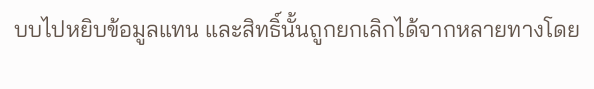บบไปหยิบข้อมูลแทน และสิทธิ์นั้นถูกยกเลิกได้จากหลายทางโดย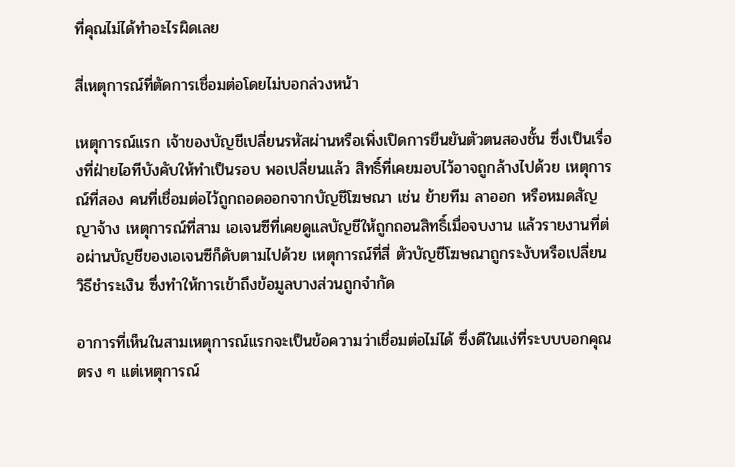ที่คุณไม่ได้ทำอะไรผิดเลย

สี่เหตุการณ์ที่ตัดการเชื่อมต่อโดยไม่บอกล่วงหน้า

เหตุการณ์แรก เจ้าของบัญชีเปลี่ยนรหัสผ่านหรือเพิ่งเปิดการยืนยันตัวตนสองชั้น ซึ่งเป็นเรื่องที่ฝ่ายไอทีบังคับให้ทำเป็นรอบ พอเปลี่ยนแล้ว สิทธิ์ที่เคยมอบไว้อาจถูกล้างไปด้วย เหตุการณ์ที่สอง คนที่เชื่อมต่อไว้ถูกถอดออกจากบัญชีโฆษณา เช่น ย้ายทีม ลาออก หรือหมดสัญญาจ้าง เหตุการณ์ที่สาม เอเจนซีที่เคยดูแลบัญชีให้ถูกถอนสิทธิ์เมื่อจบงาน แล้วรายงานที่ต่อผ่านบัญชีของเอเจนซีก็ดับตามไปด้วย เหตุการณ์ที่สี่ ตัวบัญชีโฆษณาถูกระงับหรือเปลี่ยนวิธีชำระเงิน ซึ่งทำให้การเข้าถึงข้อมูลบางส่วนถูกจำกัด

อาการที่เห็นในสามเหตุการณ์แรกจะเป็นข้อความว่าเชื่อมต่อไม่ได้ ซึ่งดีในแง่ที่ระบบบอกคุณตรง ๆ แต่เหตุการณ์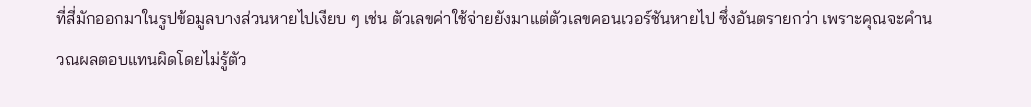ที่สี่มักออกมาในรูปข้อมูลบางส่วนหายไปเงียบ ๆ เช่น ตัวเลขค่าใช้จ่ายยังมาแต่ตัวเลขคอนเวอร์ชันหายไป ซึ่งอันตรายกว่า เพราะคุณจะคำนวณผลตอบแทนผิดโดยไม่รู้ตัว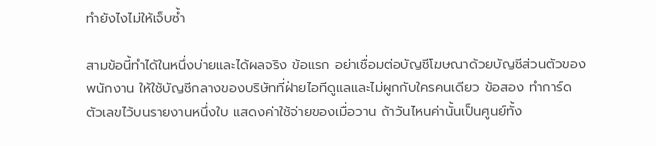ทำยังไงไม่ให้เจ็บซ้ำ

สามข้อนี้ทำได้ในหนึ่งบ่ายและได้ผลจริง ข้อแรก อย่าเชื่อมต่อบัญชีโฆษณาด้วยบัญชีส่วนตัวของพนักงาน ให้ใช้บัญชีกลางของบริษัทที่ฝ่ายไอทีดูแลและไม่ผูกกับใครคนเดียว ข้อสอง ทำการ์ดตัวเลขไว้บนรายงานหนึ่งใบ แสดงค่าใช้จ่ายของเมื่อวาน ถ้าวันไหนค่านั้นเป็นศูนย์ทั้ง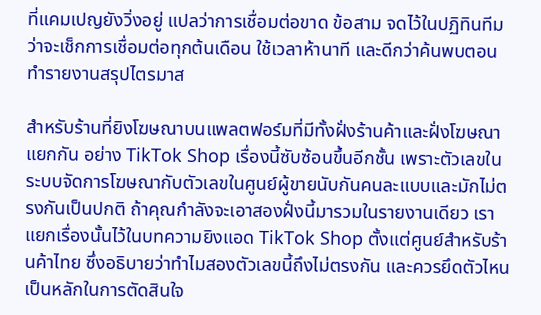ที่แคมเปญยังวิ่งอยู่ แปลว่าการเชื่อมต่อขาด ข้อสาม จดไว้ในปฏิทินทีมว่าจะเช็กการเชื่อมต่อทุกต้นเดือน ใช้เวลาห้านาที และดีกว่าค้นพบตอนทำรายงานสรุปไตรมาส

สำหรับร้านที่ยิงโฆษณาบนแพลตฟอร์มที่มีทั้งฝั่งร้านค้าและฝั่งโฆษณาแยกกัน อย่าง TikTok Shop เรื่องนี้ซับซ้อนขึ้นอีกชั้น เพราะตัวเลขในระบบจัดการโฆษณากับตัวเลขในศูนย์ผู้ขายนับกันคนละแบบและมักไม่ตรงกันเป็นปกติ ถ้าคุณกำลังจะเอาสองฝั่งนี้มารวมในรายงานเดียว เราแยกเรื่องนั้นไว้ในบทความยิงแอด TikTok Shop ตั้งแต่ศูนย์สำหรับร้านค้าไทย ซึ่งอธิบายว่าทำไมสองตัวเลขนี้ถึงไม่ตรงกัน และควรยึดตัวไหนเป็นหลักในการตัดสินใจ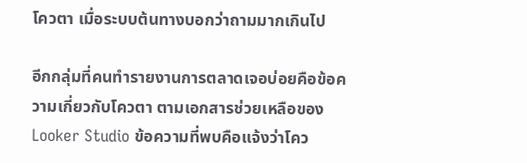โควตา เมื่อระบบต้นทางบอกว่าถามมากเกินไป

อีกกลุ่มที่คนทำรายงานการตลาดเจอบ่อยคือข้อความเกี่ยวกับโควตา ตามเอกสารช่วยเหลือของ Looker Studio ข้อความที่พบคือแจ้งว่าโคว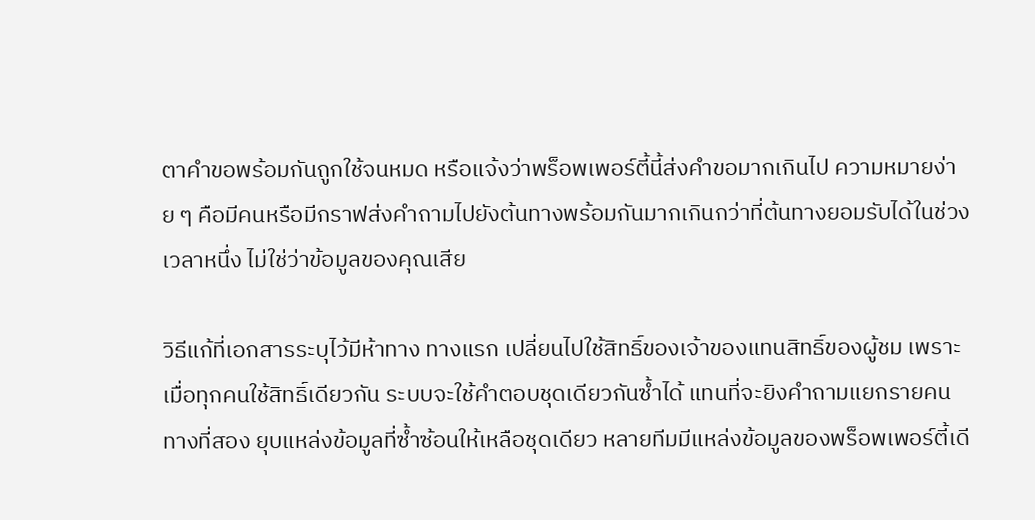ตาคำขอพร้อมกันถูกใช้จนหมด หรือแจ้งว่าพร็อพเพอร์ตี้นี้ส่งคำขอมากเกินไป ความหมายง่าย ๆ คือมีคนหรือมีกราฟส่งคำถามไปยังต้นทางพร้อมกันมากเกินกว่าที่ต้นทางยอมรับได้ในช่วงเวลาหนึ่ง ไม่ใช่ว่าข้อมูลของคุณเสีย

วิธีแก้ที่เอกสารระบุไว้มีห้าทาง ทางแรก เปลี่ยนไปใช้สิทธิ์ของเจ้าของแทนสิทธิ์ของผู้ชม เพราะเมื่อทุกคนใช้สิทธิ์เดียวกัน ระบบจะใช้คำตอบชุดเดียวกันซ้ำได้ แทนที่จะยิงคำถามแยกรายคน ทางที่สอง ยุบแหล่งข้อมูลที่ซ้ำซ้อนให้เหลือชุดเดียว หลายทีมมีแหล่งข้อมูลของพร็อพเพอร์ตี้เดี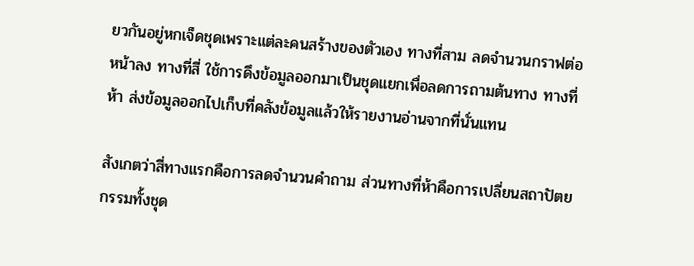ยวกันอยู่หกเจ็ดชุดเพราะแต่ละคนสร้างของตัวเอง ทางที่สาม ลดจำนวนกราฟต่อหน้าลง ทางที่สี่ ใช้การดึงข้อมูลออกมาเป็นชุดแยกเพื่อลดการถามต้นทาง ทางที่ห้า ส่งข้อมูลออกไปเก็บที่คลังข้อมูลแล้วให้รายงานอ่านจากที่นั่นแทน

สังเกตว่าสี่ทางแรกคือการลดจำนวนคำถาม ส่วนทางที่ห้าคือการเปลี่ยนสถาปัตยกรรมทั้งชุด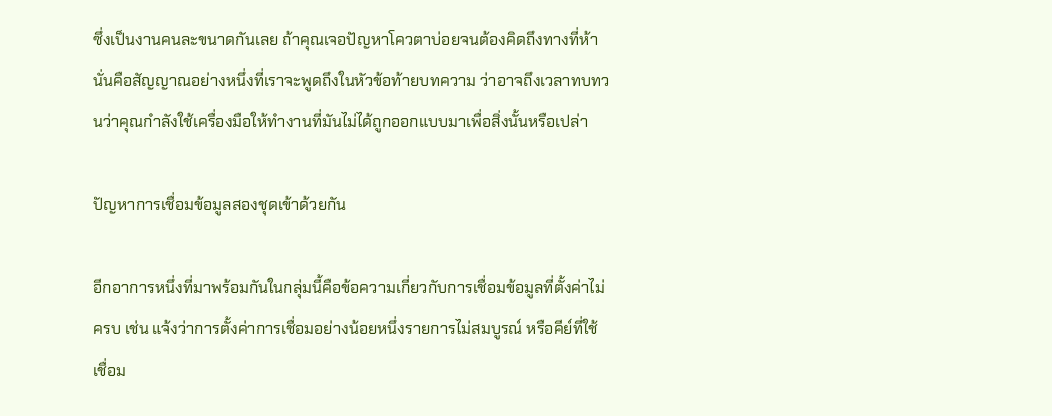ซึ่งเป็นงานคนละขนาดกันเลย ถ้าคุณเจอปัญหาโควตาบ่อยจนต้องคิดถึงทางที่ห้า นั่นคือสัญญาณอย่างหนึ่งที่เราจะพูดถึงในหัวข้อท้ายบทความ ว่าอาจถึงเวลาทบทวนว่าคุณกำลังใช้เครื่องมือให้ทำงานที่มันไม่ได้ถูกออกแบบมาเพื่อสิ่งนั้นหรือเปล่า

ปัญหาการเชื่อมข้อมูลสองชุดเข้าด้วยกัน

อีกอาการหนึ่งที่มาพร้อมกันในกลุ่มนี้คือข้อความเกี่ยวกับการเชื่อมข้อมูลที่ตั้งค่าไม่ครบ เช่น แจ้งว่าการตั้งค่าการเชื่อมอย่างน้อยหนึ่งรายการไม่สมบูรณ์ หรือคีย์ที่ใช้เชื่อม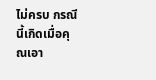ไม่ครบ กรณีนี้เกิดเมื่อคุณเอา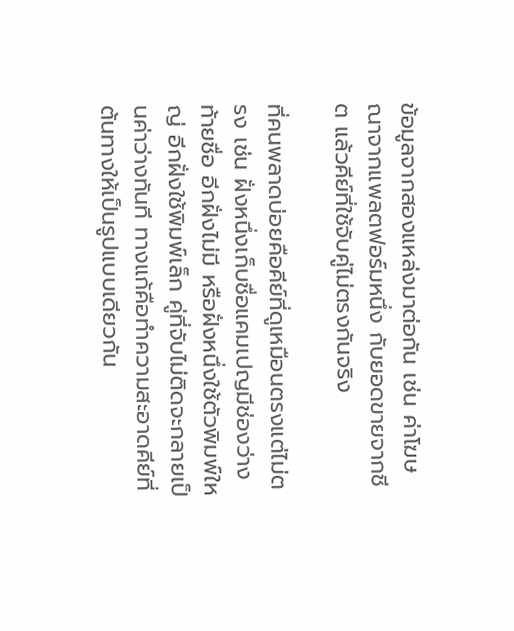ข้อมูลจากสองแหล่งมาต่อกัน เช่น ค่าโฆษณาจากแพลตฟอร์มหนึ่ง กับยอดขายจากชีต แล้วคีย์ที่ใช้จับคู่ไม่ตรงกันจริง

ที่คนพลาดบ่อยคือคีย์ที่ดูเหมือนตรงแต่ไม่ตรง เช่น ฝั่งหนึ่งเก็บชื่อแคมเปญมีช่องว่างท้ายชื่อ อีกฝั่งไม่มี หรือฝั่งหนึ่งใช้ตัวพิมพ์ใหญ่ อีกฝั่งใช้พิมพ์เล็ก คู่ที่จับไม่ติดจะกลายเป็นค่าว่างทันที ทางแก้คือทำความสะอาดคีย์ที่ต้นทางให้เป็นรูปแบบเดียวกัน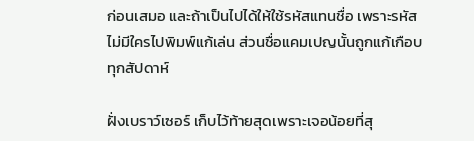ก่อนเสมอ และถ้าเป็นไปได้ให้ใช้รหัสแทนชื่อ เพราะรหัสไม่มีใครไปพิมพ์แก้เล่น ส่วนชื่อแคมเปญนั้นถูกแก้เกือบทุกสัปดาห์

ฝั่งเบราว์เซอร์ เก็บไว้ท้ายสุดเพราะเจอน้อยที่สุ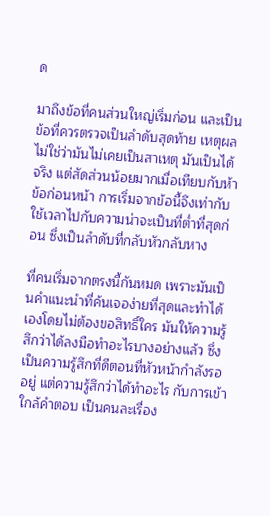ด

มาถึงข้อที่คนส่วนใหญ่เริ่มก่อน และเป็นข้อที่ควรตรวจเป็นลำดับสุดท้าย เหตุผลไม่ใช่ว่ามันไม่เคยเป็นสาเหตุ มันเป็นได้จริง แต่สัดส่วนน้อยมากเมื่อเทียบกับห้าข้อก่อนหน้า การเริ่มจากข้อนี้จึงเท่ากับใช้เวลาไปกับความน่าจะเป็นที่ต่ำที่สุดก่อน ซึ่งเป็นลำดับที่กลับหัวกลับหาง

ที่คนเริ่มจากตรงนี้กันหมด เพราะมันเป็นคำแนะนำที่ค้นเจอง่ายที่สุดและทำได้เองโดยไม่ต้องขอสิทธิ์ใคร มันให้ความรู้สึกว่าได้ลงมือทำอะไรบางอย่างแล้ว ซึ่งเป็นความรู้สึกที่ดีตอนที่หัวหน้ากำลังรออยู่ แต่ความรู้สึกว่าได้ทำอะไร กับการเข้าใกล้คำตอบ เป็นคนละเรื่อง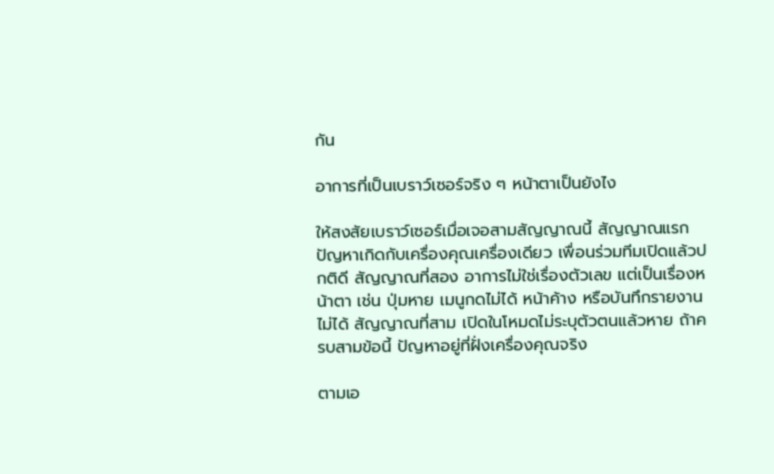กัน

อาการที่เป็นเบราว์เซอร์จริง ๆ หน้าตาเป็นยังไง

ให้สงสัยเบราว์เซอร์เมื่อเจอสามสัญญาณนี้ สัญญาณแรก ปัญหาเกิดกับเครื่องคุณเครื่องเดียว เพื่อนร่วมทีมเปิดแล้วปกติดี สัญญาณที่สอง อาการไม่ใช่เรื่องตัวเลข แต่เป็นเรื่องหน้าตา เช่น ปุ่มหาย เมนูกดไม่ได้ หน้าค้าง หรือบันทึกรายงานไม่ได้ สัญญาณที่สาม เปิดในโหมดไม่ระบุตัวตนแล้วหาย ถ้าครบสามข้อนี้ ปัญหาอยู่ที่ฝั่งเครื่องคุณจริง

ตามเอ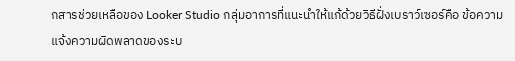กสารช่วยเหลือของ Looker Studio กลุ่มอาการที่แนะนำให้แก้ด้วยวิธีฝั่งเบราว์เซอร์คือ ข้อความแจ้งความผิดพลาดของระบ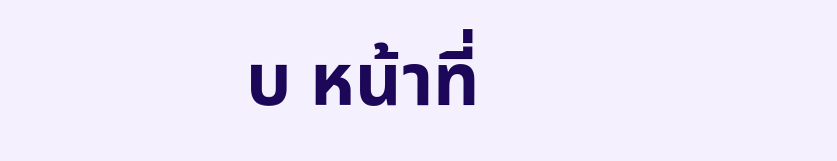บ หน้าที่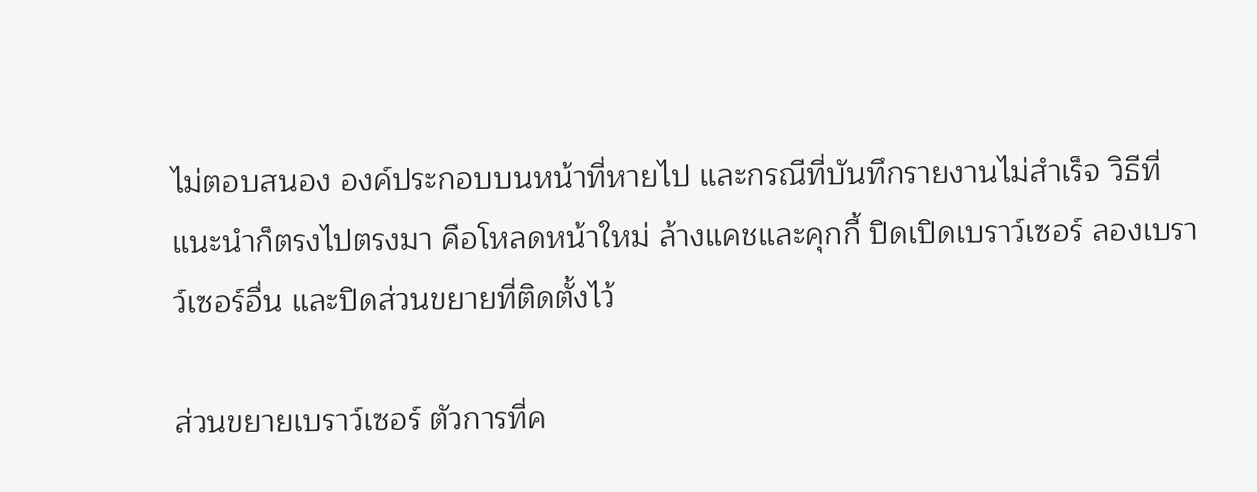ไม่ตอบสนอง องค์ประกอบบนหน้าที่หายไป และกรณีที่บันทึกรายงานไม่สำเร็จ วิธีที่แนะนำก็ตรงไปตรงมา คือโหลดหน้าใหม่ ล้างแคชและคุกกี้ ปิดเปิดเบราว์เซอร์ ลองเบราว์เซอร์อื่น และปิดส่วนขยายที่ติดตั้งไว้

ส่วนขยายเบราว์เซอร์ ตัวการที่ค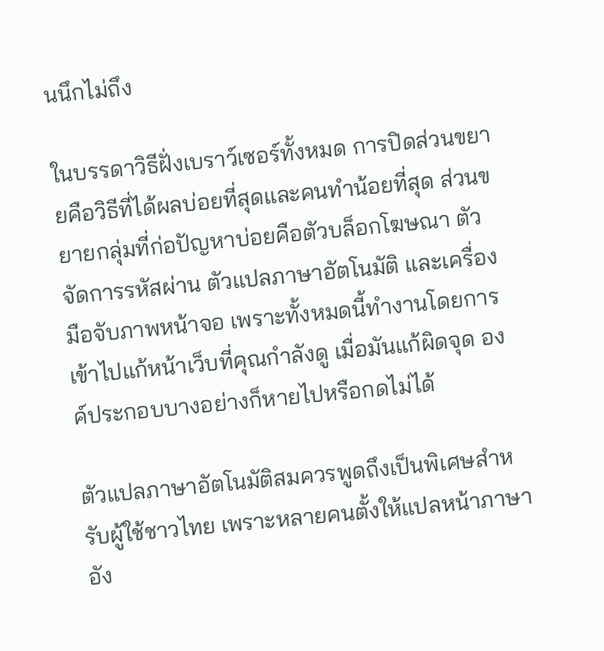นนึกไม่ถึง

ในบรรดาวิธีฝั่งเบราว์เซอร์ทั้งหมด การปิดส่วนขยายคือวิธีที่ได้ผลบ่อยที่สุดและคนทำน้อยที่สุด ส่วนขยายกลุ่มที่ก่อปัญหาบ่อยคือตัวบล็อกโฆษณา ตัวจัดการรหัสผ่าน ตัวแปลภาษาอัตโนมัติ และเครื่องมือจับภาพหน้าจอ เพราะทั้งหมดนี้ทำงานโดยการเข้าไปแก้หน้าเว็บที่คุณกำลังดู เมื่อมันแก้ผิดจุด องค์ประกอบบางอย่างก็หายไปหรือกดไม่ได้

ตัวแปลภาษาอัตโนมัติสมควรพูดถึงเป็นพิเศษสำหรับผู้ใช้ชาวไทย เพราะหลายคนตั้งให้แปลหน้าภาษาอัง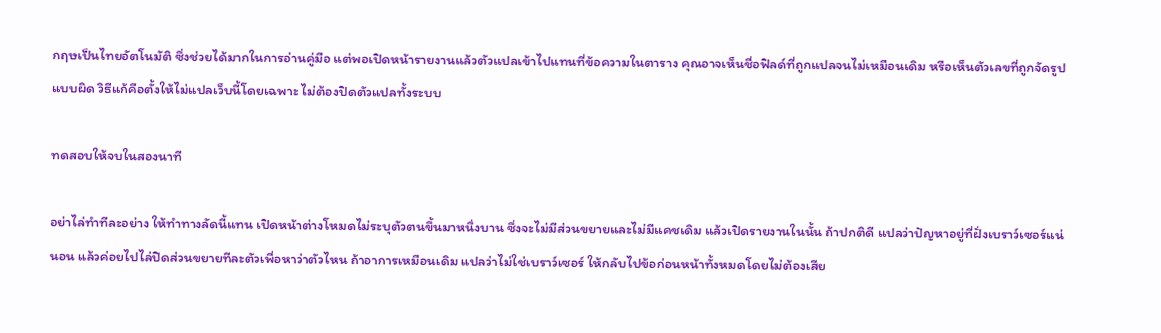กฤษเป็นไทยอัตโนมัติ ซึ่งช่วยได้มากในการอ่านคู่มือ แต่พอเปิดหน้ารายงานแล้วตัวแปลเข้าไปแทนที่ข้อความในตาราง คุณอาจเห็นชื่อฟิลด์ที่ถูกแปลจนไม่เหมือนเดิม หรือเห็นตัวเลขที่ถูกจัดรูปแบบผิด วิธีแก้คือตั้งให้ไม่แปลเว็บนี้โดยเฉพาะ ไม่ต้องปิดตัวแปลทั้งระบบ

ทดสอบให้จบในสองนาที

อย่าไล่ทำทีละอย่าง ให้ทำทางลัดนี้แทน เปิดหน้าต่างโหมดไม่ระบุตัวตนขึ้นมาหนึ่งบาน ซึ่งจะไม่มีส่วนขยายและไม่มีแคชเดิม แล้วเปิดรายงานในนั้น ถ้าปกติดี แปลว่าปัญหาอยู่ที่ฝั่งเบราว์เซอร์แน่นอน แล้วค่อยไปไล่ปิดส่วนขยายทีละตัวเพื่อหาว่าตัวไหน ถ้าอาการเหมือนเดิม แปลว่าไม่ใช่เบราว์เซอร์ ให้กลับไปข้อก่อนหน้าทั้งหมดโดยไม่ต้องเสีย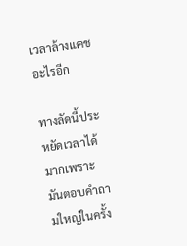เวลาล้างแคชอะไรอีก

ทางลัดนี้ประหยัดเวลาได้มากเพราะมันตอบคำถามใหญ่ในครั้ง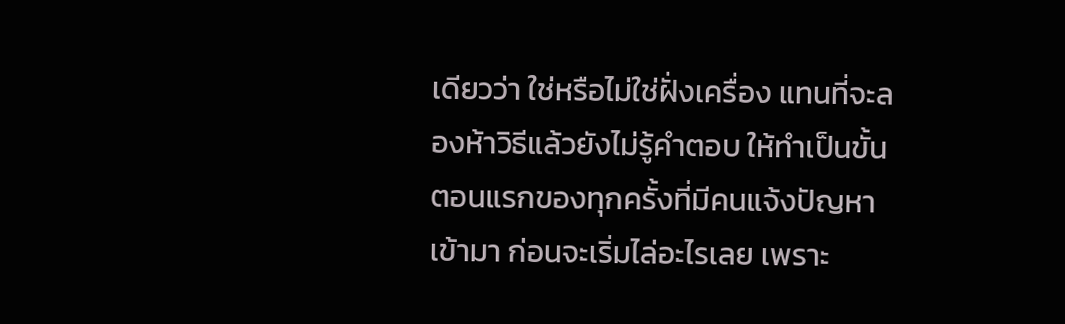เดียวว่า ใช่หรือไม่ใช่ฝั่งเครื่อง แทนที่จะลองห้าวิธีแล้วยังไม่รู้คำตอบ ให้ทำเป็นขั้นตอนแรกของทุกครั้งที่มีคนแจ้งปัญหาเข้ามา ก่อนจะเริ่มไล่อะไรเลย เพราะ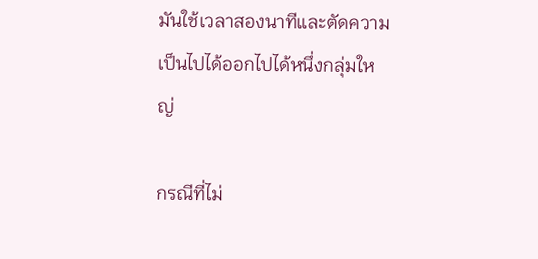มันใช้เวลาสองนาทีและตัดความเป็นไปได้ออกไปได้หนึ่งกลุ่มใหญ่

กรณีที่ไม่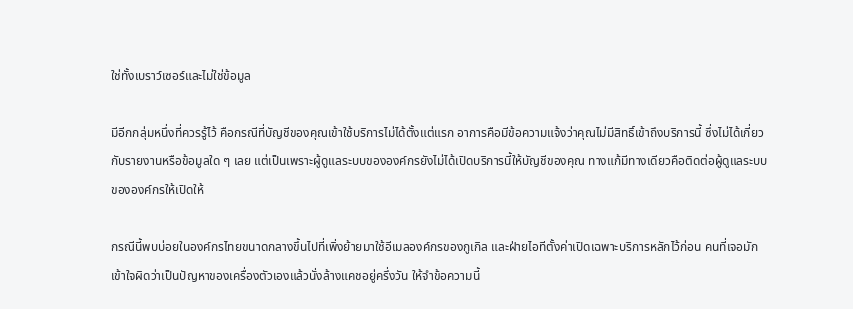ใช่ทั้งเบราว์เซอร์และไม่ใช่ข้อมูล

มีอีกกลุ่มหนึ่งที่ควรรู้ไว้ คือกรณีที่บัญชีของคุณเข้าใช้บริการไม่ได้ตั้งแต่แรก อาการคือมีข้อความแจ้งว่าคุณไม่มีสิทธิ์เข้าถึงบริการนี้ ซึ่งไม่ได้เกี่ยวกับรายงานหรือข้อมูลใด ๆ เลย แต่เป็นเพราะผู้ดูแลระบบขององค์กรยังไม่ได้เปิดบริการนี้ให้บัญชีของคุณ ทางแก้มีทางเดียวคือติดต่อผู้ดูแลระบบขององค์กรให้เปิดให้

กรณีนี้พบบ่อยในองค์กรไทยขนาดกลางขึ้นไปที่เพิ่งย้ายมาใช้อีเมลองค์กรของกูเกิล และฝ่ายไอทีตั้งค่าเปิดเฉพาะบริการหลักไว้ก่อน คนที่เจอมักเข้าใจผิดว่าเป็นปัญหาของเครื่องตัวเองแล้วนั่งล้างแคชอยู่ครึ่งวัน ให้จำข้อความนี้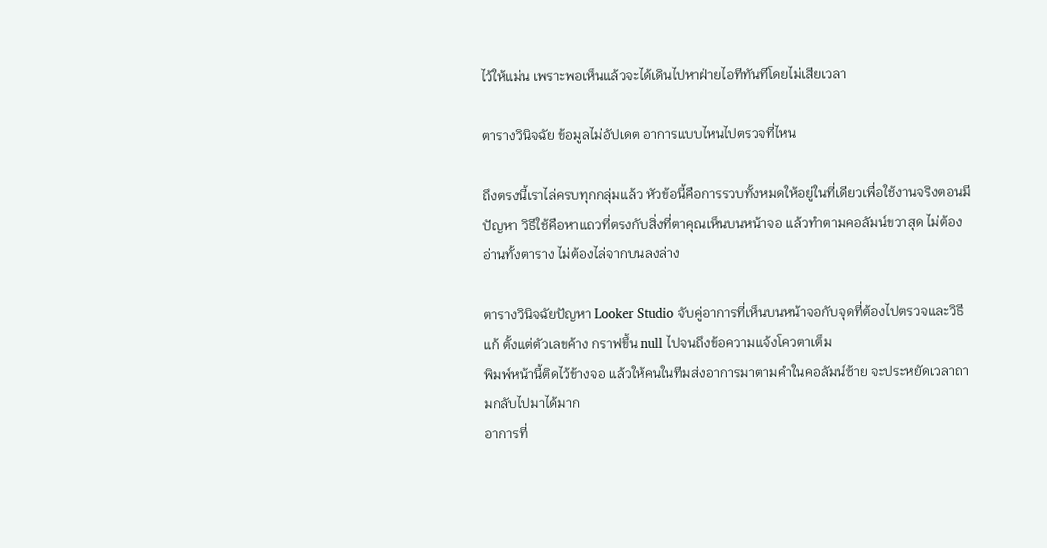ไว้ให้แม่น เพราะพอเห็นแล้วจะได้เดินไปหาฝ่ายไอทีทันทีโดยไม่เสียเวลา

ตารางวินิจฉัย ข้อมูลไม่อัปเดต อาการแบบไหนไปตรวจที่ไหน

ถึงตรงนี้เราไล่ครบทุกกลุ่มแล้ว หัวข้อนี้คือการรวบทั้งหมดให้อยู่ในที่เดียวเพื่อใช้งานจริงตอนมีปัญหา วิธีใช้คือหาแถวที่ตรงกับสิ่งที่ตาคุณเห็นบนหน้าจอ แล้วทำตามคอลัมน์ขวาสุด ไม่ต้องอ่านทั้งตาราง ไม่ต้องไล่จากบนลงล่าง

ตารางวินิจฉัยปัญหา Looker Studio จับคู่อาการที่เห็นบนหน้าจอกับจุดที่ต้องไปตรวจและวิธีแก้ ตั้งแต่ตัวเลขค้าง กราฟขึ้น null ไปจนถึงข้อความแจ้งโควตาเต็ม
พิมพ์หน้านี้ติดไว้ข้างจอ แล้วให้คนในทีมส่งอาการมาตามคำในคอลัมน์ซ้าย จะประหยัดเวลาถามกลับไปมาได้มาก
อาการที่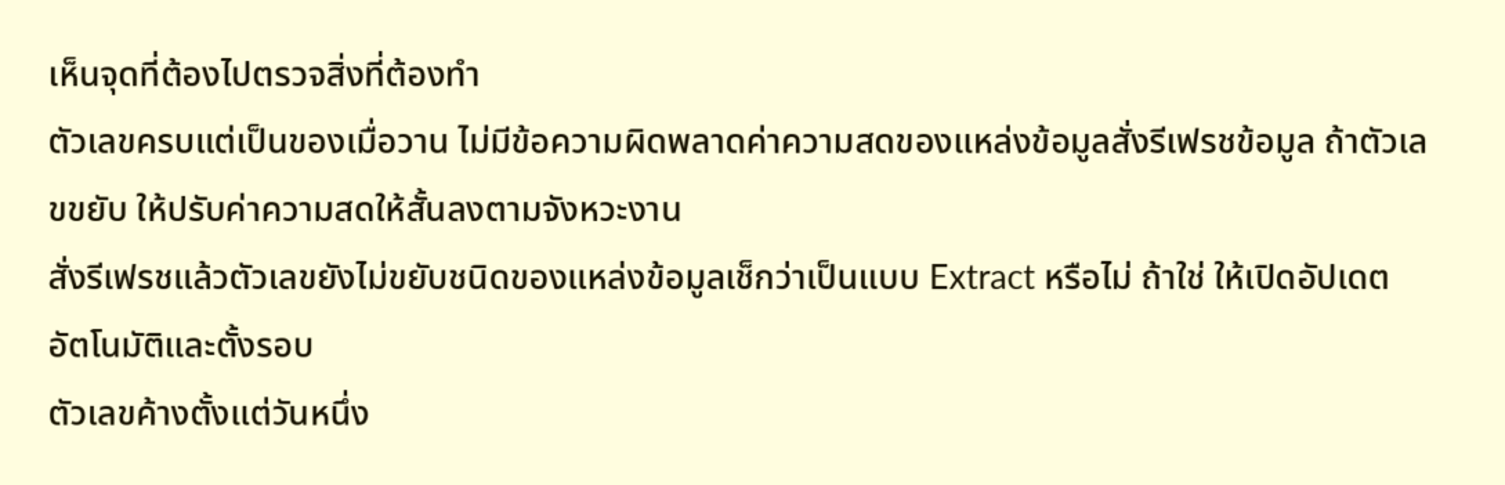เห็นจุดที่ต้องไปตรวจสิ่งที่ต้องทำ
ตัวเลขครบแต่เป็นของเมื่อวาน ไม่มีข้อความผิดพลาดค่าความสดของแหล่งข้อมูลสั่งรีเฟรชข้อมูล ถ้าตัวเลขขยับ ให้ปรับค่าความสดให้สั้นลงตามจังหวะงาน
สั่งรีเฟรชแล้วตัวเลขยังไม่ขยับชนิดของแหล่งข้อมูลเช็กว่าเป็นแบบ Extract หรือไม่ ถ้าใช่ ให้เปิดอัปเดตอัตโนมัติและตั้งรอบ
ตัวเลขค้างตั้งแต่วันหนึ่ง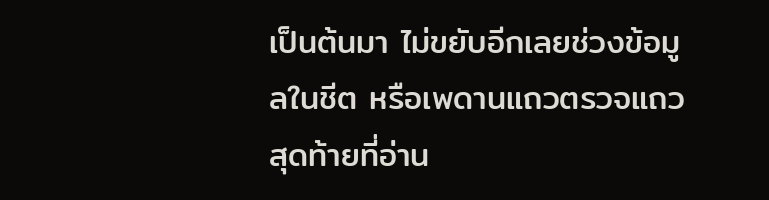เป็นต้นมา ไม่ขยับอีกเลยช่วงข้อมูลในชีต หรือเพดานแถวตรวจแถวสุดท้ายที่อ่าน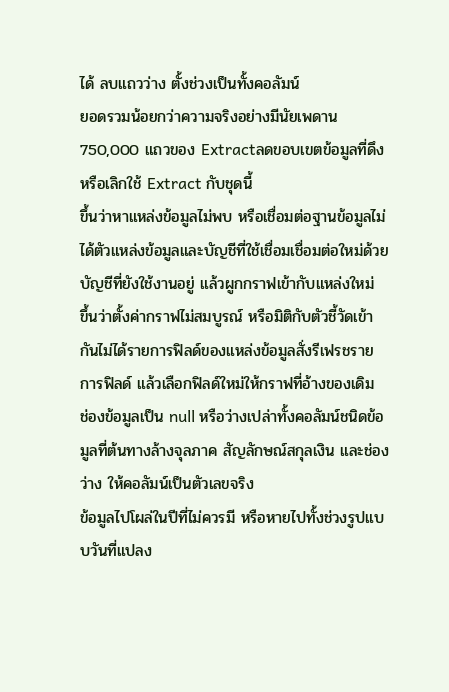ได้ ลบแถวว่าง ตั้งช่วงเป็นทั้งคอลัมน์
ยอดรวมน้อยกว่าความจริงอย่างมีนัยเพดาน 750,000 แถวของ Extractลดขอบเขตข้อมูลที่ดึง หรือเลิกใช้ Extract กับชุดนี้
ขึ้นว่าหาแหล่งข้อมูลไม่พบ หรือเชื่อมต่อฐานข้อมูลไม่ได้ตัวแหล่งข้อมูลและบัญชีที่ใช้เชื่อมเชื่อมต่อใหม่ด้วยบัญชีที่ยังใช้งานอยู่ แล้วผูกกราฟเข้ากับแหล่งใหม่
ขึ้นว่าตั้งค่ากราฟไม่สมบูรณ์ หรือมิติกับตัวชี้วัดเข้ากันไม่ได้รายการฟิลด์ของแหล่งข้อมูลสั่งรีเฟรชรายการฟิลด์ แล้วเลือกฟิลด์ใหม่ให้กราฟที่อ้างของเดิม
ช่องข้อมูลเป็น null หรือว่างเปล่าทั้งคอลัมน์ชนิดข้อมูลที่ต้นทางล้างจุลภาค สัญลักษณ์สกุลเงิน และช่องว่าง ให้คอลัมน์เป็นตัวเลขจริง
ข้อมูลไปโผล่ในปีที่ไม่ควรมี หรือหายไปทั้งช่วงรูปแบบวันที่แปลง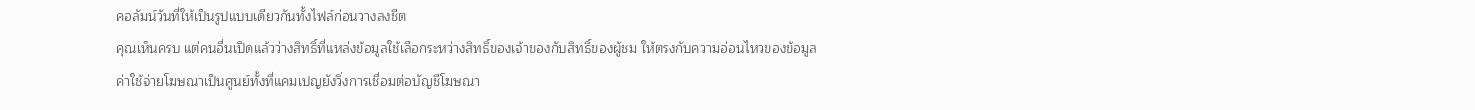คอลัมน์วันที่ให้เป็นรูปแบบเดียวกันทั้งไฟล์ก่อนวางลงชีต
คุณเห็นครบ แต่คนอื่นเปิดแล้วว่างสิทธิ์ที่แหล่งข้อมูลใช้เลือกระหว่างสิทธิ์ของเจ้าของกับสิทธิ์ของผู้ชม ให้ตรงกับความอ่อนไหวของข้อมูล
ค่าใช้จ่ายโฆษณาเป็นศูนย์ทั้งที่แคมเปญยังวิ่งการเชื่อมต่อบัญชีโฆษณา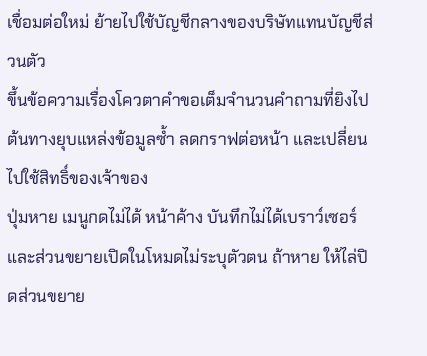เชื่อมต่อใหม่ ย้ายไปใช้บัญชีกลางของบริษัทแทนบัญชีส่วนตัว
ขึ้นข้อความเรื่องโควตาคำขอเต็มจำนวนคำถามที่ยิงไปต้นทางยุบแหล่งข้อมูลซ้ำ ลดกราฟต่อหน้า และเปลี่ยนไปใช้สิทธิ์ของเจ้าของ
ปุ่มหาย เมนูกดไม่ได้ หน้าค้าง บันทึกไม่ได้เบราว์เซอร์และส่วนขยายเปิดในโหมดไม่ระบุตัวตน ถ้าหาย ให้ไล่ปิดส่วนขยาย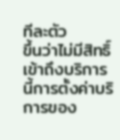ทีละตัว
ขึ้นว่าไม่มีสิทธิ์เข้าถึงบริการนี้การตั้งค่าบริการของ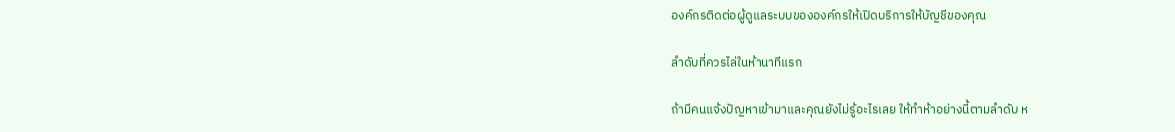องค์กรติดต่อผู้ดูแลระบบขององค์กรให้เปิดบริการให้บัญชีของคุณ

ลำดับที่ควรไล่ในห้านาทีแรก

ถ้ามีคนแจ้งปัญหาเข้ามาและคุณยังไม่รู้อะไรเลย ให้ทำห้าอย่างนี้ตามลำดับ ห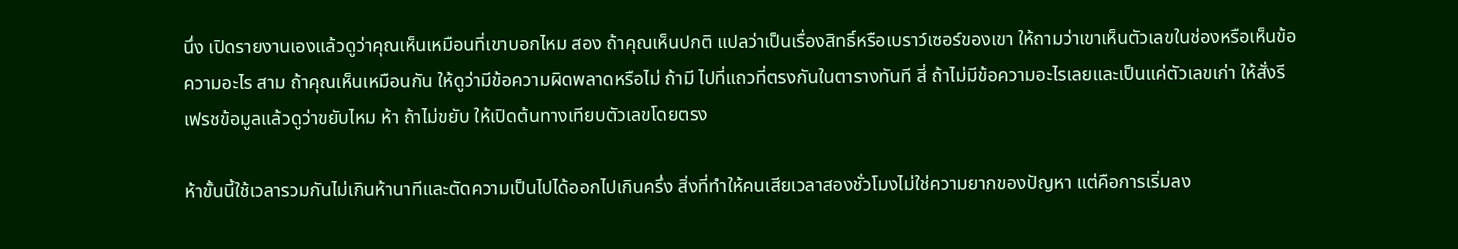นึ่ง เปิดรายงานเองแล้วดูว่าคุณเห็นเหมือนที่เขาบอกไหม สอง ถ้าคุณเห็นปกติ แปลว่าเป็นเรื่องสิทธิ์หรือเบราว์เซอร์ของเขา ให้ถามว่าเขาเห็นตัวเลขในช่องหรือเห็นข้อความอะไร สาม ถ้าคุณเห็นเหมือนกัน ให้ดูว่ามีข้อความผิดพลาดหรือไม่ ถ้ามี ไปที่แถวที่ตรงกันในตารางทันที สี่ ถ้าไม่มีข้อความอะไรเลยและเป็นแค่ตัวเลขเก่า ให้สั่งรีเฟรชข้อมูลแล้วดูว่าขยับไหม ห้า ถ้าไม่ขยับ ให้เปิดต้นทางเทียบตัวเลขโดยตรง

ห้าขั้นนี้ใช้เวลารวมกันไม่เกินห้านาทีและตัดความเป็นไปได้ออกไปเกินครึ่ง สิ่งที่ทำให้คนเสียเวลาสองชั่วโมงไม่ใช่ความยากของปัญหา แต่คือการเริ่มลง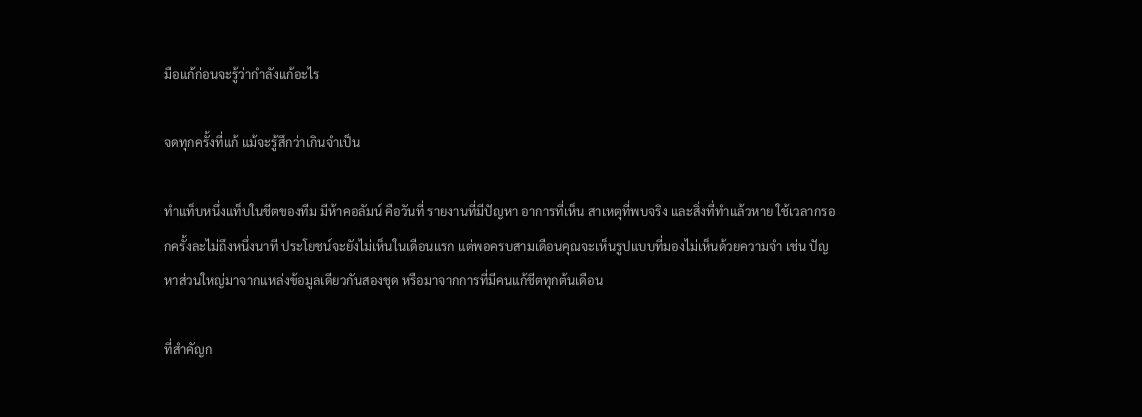มือแก้ก่อนจะรู้ว่ากำลังแก้อะไร

จดทุกครั้งที่แก้ แม้จะรู้สึกว่าเกินจำเป็น

ทำแท็บหนึ่งแท็บในชีตของทีม มีห้าคอลัมน์ คือวันที่ รายงานที่มีปัญหา อาการที่เห็น สาเหตุที่พบจริง และสิ่งที่ทำแล้วหาย ใช้เวลากรอกครั้งละไม่ถึงหนึ่งนาที ประโยชน์จะยังไม่เห็นในเดือนแรก แต่พอครบสามเดือนคุณจะเห็นรูปแบบที่มองไม่เห็นด้วยความจำ เช่น ปัญหาส่วนใหญ่มาจากแหล่งข้อมูลเดียวกันสองชุด หรือมาจากการที่มีคนแก้ชีตทุกต้นเดือน

ที่สำคัญก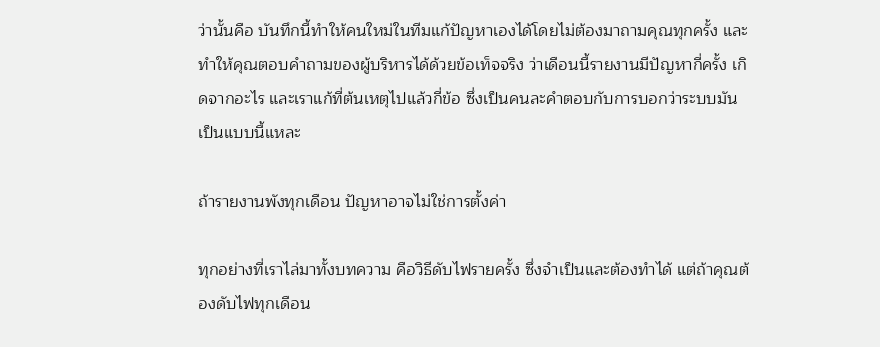ว่านั้นคือ บันทึกนี้ทำให้คนใหม่ในทีมแก้ปัญหาเองได้โดยไม่ต้องมาถามคุณทุกครั้ง และทำให้คุณตอบคำถามของผู้บริหารได้ด้วยข้อเท็จจริง ว่าเดือนนี้รายงานมีปัญหากี่ครั้ง เกิดจากอะไร และเราแก้ที่ต้นเหตุไปแล้วกี่ข้อ ซึ่งเป็นคนละคำตอบกับการบอกว่าระบบมันเป็นแบบนี้แหละ

ถ้ารายงานพังทุกเดือน ปัญหาอาจไม่ใช่การตั้งค่า

ทุกอย่างที่เราไล่มาทั้งบทความ คือวิธีดับไฟรายครั้ง ซึ่งจำเป็นและต้องทำได้ แต่ถ้าคุณต้องดับไฟทุกเดือน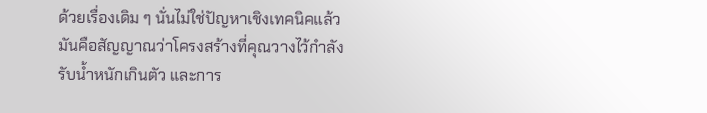ด้วยเรื่องเดิม ๆ นั่นไม่ใช่ปัญหาเชิงเทคนิคแล้ว มันคือสัญญาณว่าโครงสร้างที่คุณวางไว้กำลังรับน้ำหนักเกินตัว และการ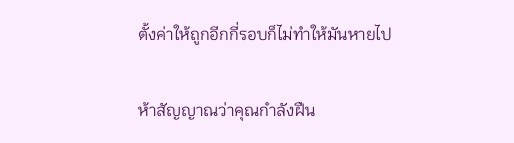ตั้งค่าให้ถูกอีกกี่รอบก็ไม่ทำให้มันหายไป

ห้าสัญญาณว่าคุณกำลังฝืน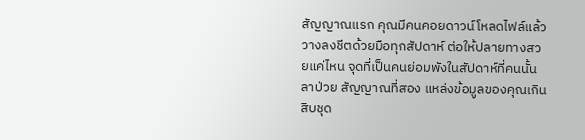สัญญาณแรก คุณมีคนคอยดาวน์โหลดไฟล์แล้ววางลงชีตด้วยมือทุกสัปดาห์ ต่อให้ปลายทางสวยแค่ไหน จุดที่เป็นคนย่อมพังในสัปดาห์ที่คนนั้นลาป่วย สัญญาณที่สอง แหล่งข้อมูลของคุณเกินสิบชุด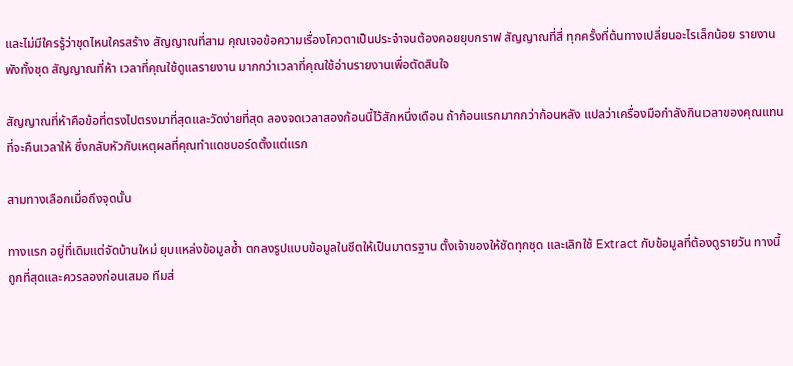และไม่มีใครรู้ว่าชุดไหนใครสร้าง สัญญาณที่สาม คุณเจอข้อความเรื่องโควตาเป็นประจำจนต้องคอยยุบกราฟ สัญญาณที่สี่ ทุกครั้งที่ต้นทางเปลี่ยนอะไรเล็กน้อย รายงานพังทั้งชุด สัญญาณที่ห้า เวลาที่คุณใช้ดูแลรายงาน มากกว่าเวลาที่คุณใช้อ่านรายงานเพื่อตัดสินใจ

สัญญาณที่ห้าคือข้อที่ตรงไปตรงมาที่สุดและวัดง่ายที่สุด ลองจดเวลาสองก้อนนี้ไว้สักหนึ่งเดือน ถ้าก้อนแรกมากกว่าก้อนหลัง แปลว่าเครื่องมือกำลังกินเวลาของคุณแทนที่จะคืนเวลาให้ ซึ่งกลับหัวกับเหตุผลที่คุณทำแดชบอร์ดตั้งแต่แรก

สามทางเลือกเมื่อถึงจุดนั้น

ทางแรก อยู่ที่เดิมแต่จัดบ้านใหม่ ยุบแหล่งข้อมูลซ้ำ ตกลงรูปแบบข้อมูลในชีตให้เป็นมาตรฐาน ตั้งเจ้าของให้ชัดทุกชุด และเลิกใช้ Extract กับข้อมูลที่ต้องดูรายวัน ทางนี้ถูกที่สุดและควรลองก่อนเสมอ ทีมส่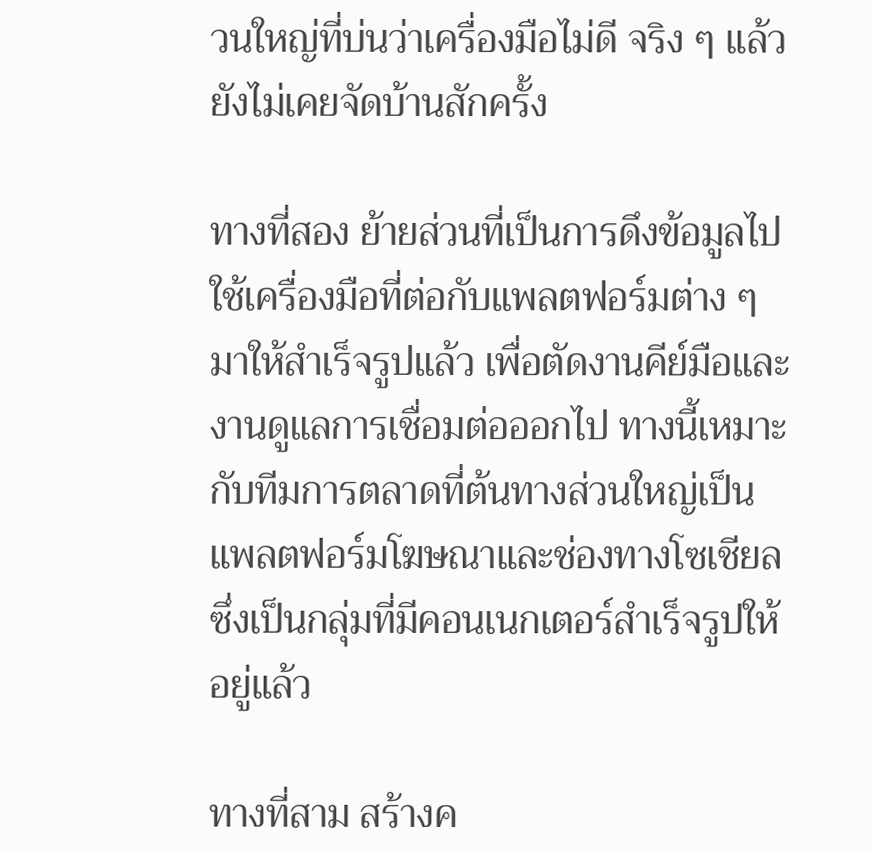วนใหญ่ที่บ่นว่าเครื่องมือไม่ดี จริง ๆ แล้วยังไม่เคยจัดบ้านสักครั้ง

ทางที่สอง ย้ายส่วนที่เป็นการดึงข้อมูลไปใช้เครื่องมือที่ต่อกับแพลตฟอร์มต่าง ๆ มาให้สำเร็จรูปแล้ว เพื่อตัดงานคีย์มือและงานดูแลการเชื่อมต่อออกไป ทางนี้เหมาะกับทีมการตลาดที่ต้นทางส่วนใหญ่เป็นแพลตฟอร์มโฆษณาและช่องทางโซเชียล ซึ่งเป็นกลุ่มที่มีคอนเนกเตอร์สำเร็จรูปให้อยู่แล้ว

ทางที่สาม สร้างค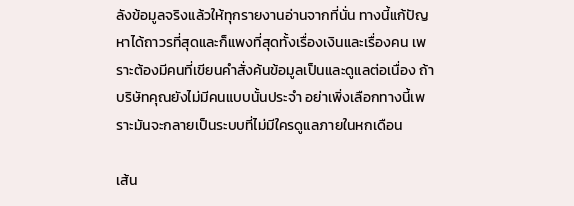ลังข้อมูลจริงแล้วให้ทุกรายงานอ่านจากที่นั่น ทางนี้แก้ปัญหาได้ถาวรที่สุดและก็แพงที่สุดทั้งเรื่องเงินและเรื่องคน เพราะต้องมีคนที่เขียนคำสั่งค้นข้อมูลเป็นและดูแลต่อเนื่อง ถ้าบริษัทคุณยังไม่มีคนแบบนั้นประจำ อย่าเพิ่งเลือกทางนี้เพราะมันจะกลายเป็นระบบที่ไม่มีใครดูแลภายในหกเดือน

เส้น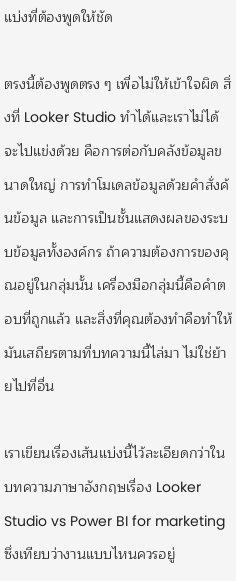แบ่งที่ต้องพูดให้ชัด

ตรงนี้ต้องพูดตรง ๆ เพื่อไม่ให้เข้าใจผิด สิ่งที่ Looker Studio ทำได้และเราไม่ได้จะไปแข่งด้วย คือการต่อกับคลังข้อมูลขนาดใหญ่ การทำโมเดลข้อมูลด้วยคำสั่งค้นข้อมูล และการเป็นชั้นแสดงผลของระบบข้อมูลทั้งองค์กร ถ้าความต้องการของคุณอยู่ในกลุ่มนั้น เครื่องมือกลุ่มนี้คือคำตอบที่ถูกแล้ว และสิ่งที่คุณต้องทำคือทำให้มันเสถียรตามที่บทความนี้ไล่มา ไม่ใช่ย้ายไปที่อื่น

เราเขียนเรื่องเส้นแบ่งนี้ไว้ละเอียดกว่าในบทความภาษาอังกฤษเรื่อง Looker Studio vs Power BI for marketing ซึ่งเทียบว่างานแบบไหนควรอยู่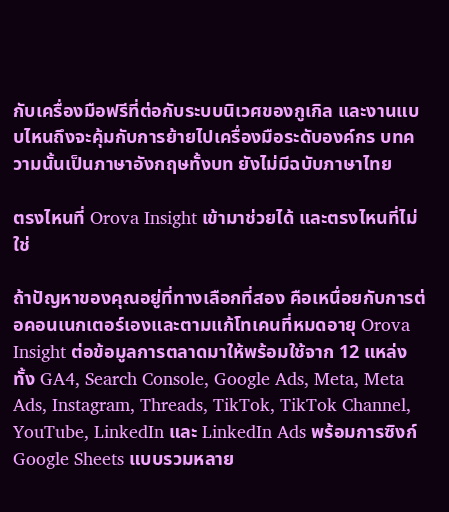กับเครื่องมือฟรีที่ต่อกับระบบนิเวศของกูเกิล และงานแบบไหนถึงจะคุ้มกับการย้ายไปเครื่องมือระดับองค์กร บทความนั้นเป็นภาษาอังกฤษทั้งบท ยังไม่มีฉบับภาษาไทย

ตรงไหนที่ Orova Insight เข้ามาช่วยได้ และตรงไหนที่ไม่ใช่

ถ้าปัญหาของคุณอยู่ที่ทางเลือกที่สอง คือเหนื่อยกับการต่อคอนเนกเตอร์เองและตามแก้โทเคนที่หมดอายุ Orova Insight ต่อข้อมูลการตลาดมาให้พร้อมใช้จาก 12 แหล่ง ทั้ง GA4, Search Console, Google Ads, Meta, Meta Ads, Instagram, Threads, TikTok, TikTok Channel, YouTube, LinkedIn และ LinkedIn Ads พร้อมการซิงก์ Google Sheets แบบรวมหลาย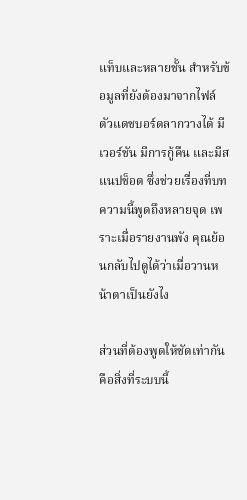แท็บและหลายชั้น สำหรับข้อมูลที่ยังต้องมาจากไฟล์ ตัวแดชบอร์ดลากวางได้ มีเวอร์ชัน มีการกู้คืน และมีสแนปช็อต ซึ่งช่วยเรื่องที่บทความนี้พูดถึงหลายจุด เพราะเมื่อรายงานพัง คุณย้อนกลับไปดูได้ว่าเมื่อวานหน้าตาเป็นยังไง

ส่วนที่ต้องพูดให้ชัดเท่ากันคือสิ่งที่ระบบนี้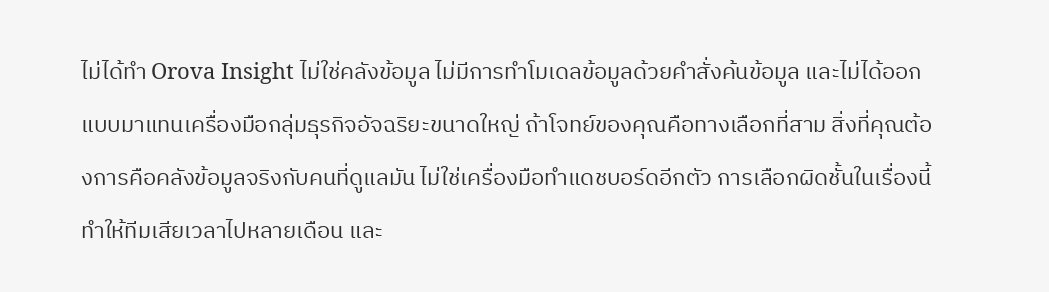ไม่ได้ทำ Orova Insight ไม่ใช่คลังข้อมูล ไม่มีการทำโมเดลข้อมูลด้วยคำสั่งค้นข้อมูล และไม่ได้ออกแบบมาแทนเครื่องมือกลุ่มธุรกิจอัจฉริยะขนาดใหญ่ ถ้าโจทย์ของคุณคือทางเลือกที่สาม สิ่งที่คุณต้องการคือคลังข้อมูลจริงกับคนที่ดูแลมัน ไม่ใช่เครื่องมือทำแดชบอร์ดอีกตัว การเลือกผิดชั้นในเรื่องนี้ทำให้ทีมเสียเวลาไปหลายเดือน และ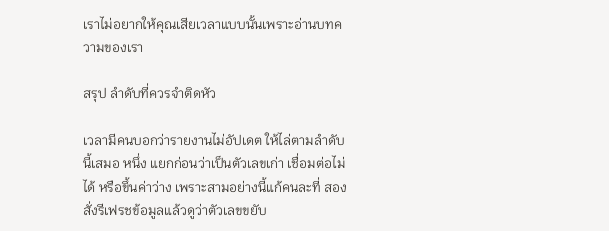เราไม่อยากให้คุณเสียเวลาแบบนั้นเพราะอ่านบทความของเรา

สรุป ลำดับที่ควรจำติดหัว

เวลามีคนบอกว่ารายงานไม่อัปเดต ให้ไล่ตามลำดับนี้เสมอ หนึ่ง แยกก่อนว่าเป็นตัวเลขเก่า เชื่อมต่อไม่ได้ หรือขึ้นค่าว่าง เพราะสามอย่างนี้แก้คนละที่ สอง สั่งรีเฟรชข้อมูลแล้วดูว่าตัวเลขขยับ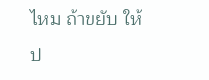ไหม ถ้าขยับ ให้ป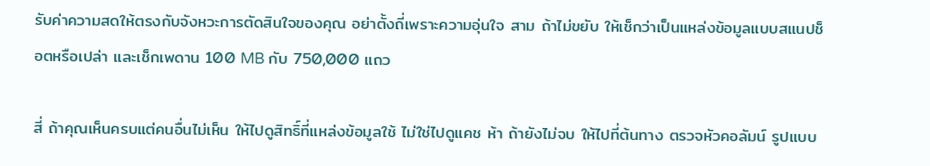รับค่าความสดให้ตรงกับจังหวะการตัดสินใจของคุณ อย่าตั้งถี่เพราะความอุ่นใจ สาม ถ้าไม่ขยับ ให้เช็กว่าเป็นแหล่งข้อมูลแบบสแนปช็อตหรือเปล่า และเช็กเพดาน 100 MB กับ 750,000 แถว

สี่ ถ้าคุณเห็นครบแต่คนอื่นไม่เห็น ให้ไปดูสิทธิ์ที่แหล่งข้อมูลใช้ ไม่ใช่ไปดูแคช ห้า ถ้ายังไม่จบ ให้ไปที่ต้นทาง ตรวจหัวคอลัมน์ รูปแบบ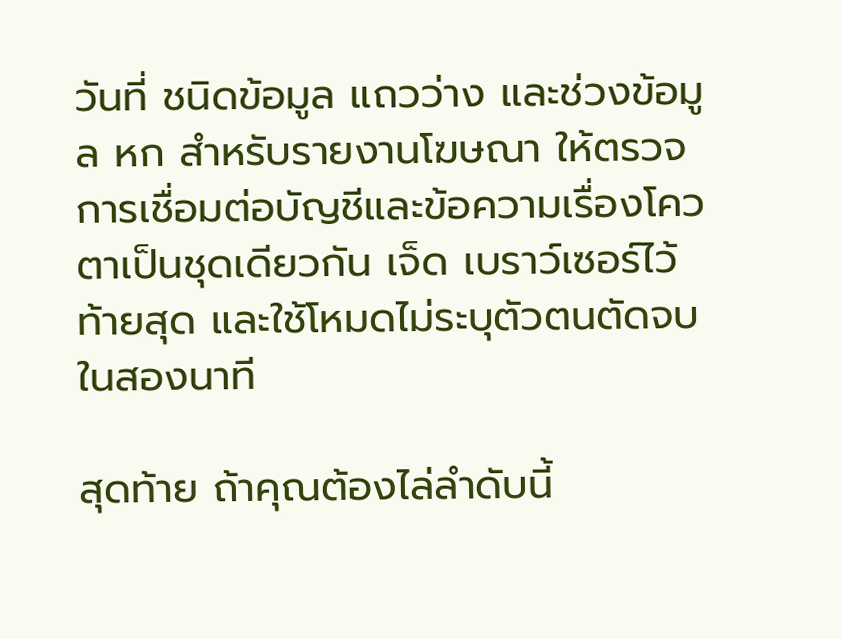วันที่ ชนิดข้อมูล แถวว่าง และช่วงข้อมูล หก สำหรับรายงานโฆษณา ให้ตรวจการเชื่อมต่อบัญชีและข้อความเรื่องโควตาเป็นชุดเดียวกัน เจ็ด เบราว์เซอร์ไว้ท้ายสุด และใช้โหมดไม่ระบุตัวตนตัดจบในสองนาที

สุดท้าย ถ้าคุณต้องไล่ลำดับนี้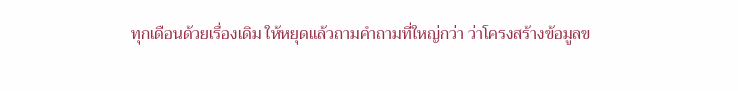ทุกเดือนด้วยเรื่องเดิม ให้หยุดแล้วถามคำถามที่ใหญ่กว่า ว่าโครงสร้างข้อมูลข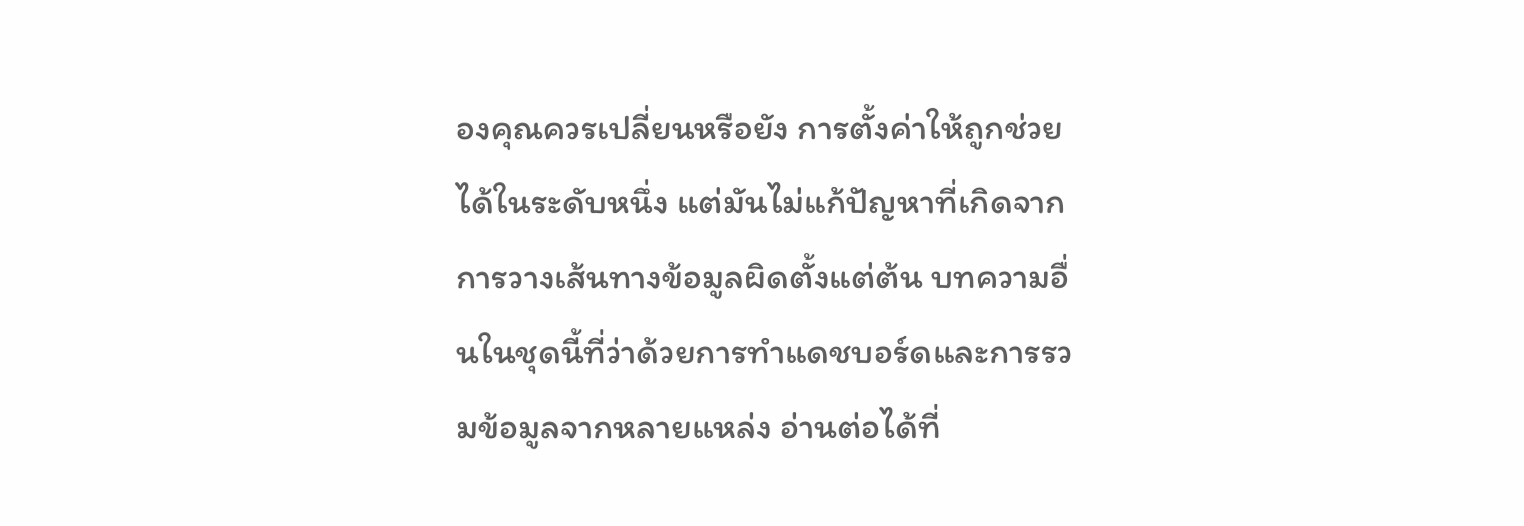องคุณควรเปลี่ยนหรือยัง การตั้งค่าให้ถูกช่วยได้ในระดับหนึ่ง แต่มันไม่แก้ปัญหาที่เกิดจากการวางเส้นทางข้อมูลผิดตั้งแต่ต้น บทความอื่นในชุดนี้ที่ว่าด้วยการทำแดชบอร์ดและการรวมข้อมูลจากหลายแหล่ง อ่านต่อได้ที่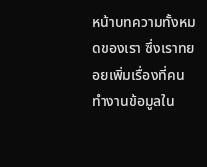หน้าบทความทั้งหมดของเรา ซึ่งเราทยอยเพิ่มเรื่องที่คนทำงานข้อมูลใน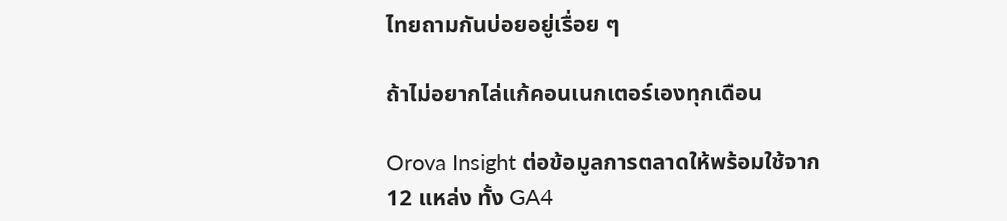ไทยถามกันบ่อยอยู่เรื่อย ๆ

ถ้าไม่อยากไล่แก้คอนเนกเตอร์เองทุกเดือน

Orova Insight ต่อข้อมูลการตลาดให้พร้อมใช้จาก 12 แหล่ง ทั้ง GA4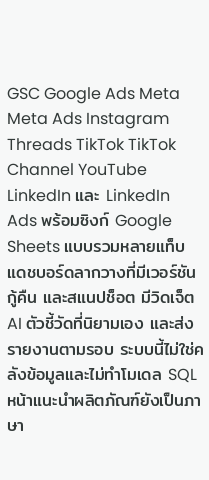GSC Google Ads Meta Meta Ads Instagram Threads TikTok TikTok Channel YouTube LinkedIn และ LinkedIn Ads พร้อมซิงก์ Google Sheets แบบรวมหลายแท็บ แดชบอร์ดลากวางที่มีเวอร์ชัน กู้คืน และสแนปช็อต มีวิดเจ็ต AI ตัวชี้วัดที่นิยามเอง และส่งรายงานตามรอบ ระบบนี้ไม่ใช่คลังข้อมูลและไม่ทำโมเดล SQL หน้าแนะนำผลิตภัณฑ์ยังเป็นภาษา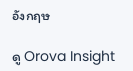อังกฤษ

ดู Orova Insight